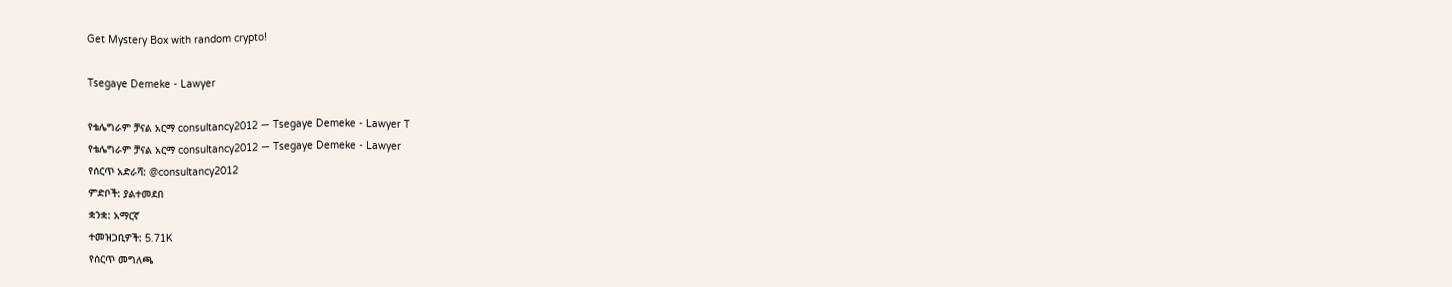Get Mystery Box with random crypto!

Tsegaye Demeke - Lawyer

የቴሌግራም ቻናል አርማ consultancy2012 — Tsegaye Demeke - Lawyer T
የቴሌግራም ቻናል አርማ consultancy2012 — Tsegaye Demeke - Lawyer
የሰርጥ አድራሻ: @consultancy2012
ምድቦች: ያልተመደበ
ቋንቋ: አማርኛ
ተመዝጋቢዎች: 5.71K
የሰርጥ መግለጫ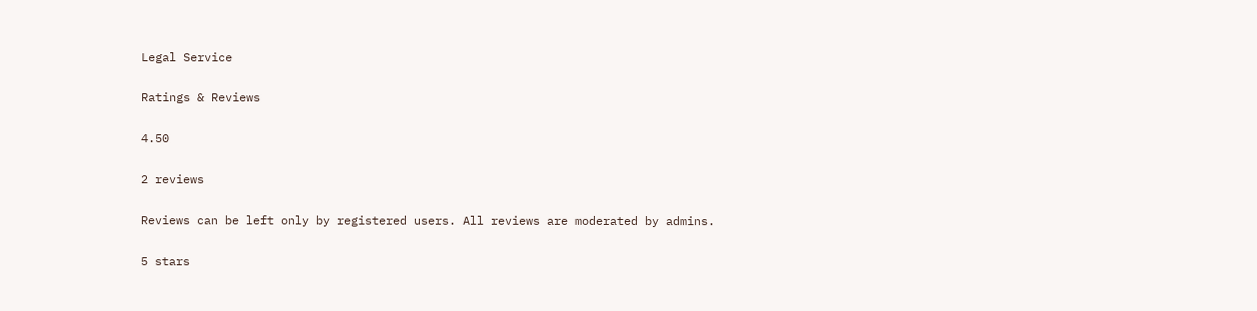Legal Service

Ratings & Reviews

4.50

2 reviews

Reviews can be left only by registered users. All reviews are moderated by admins.

5 stars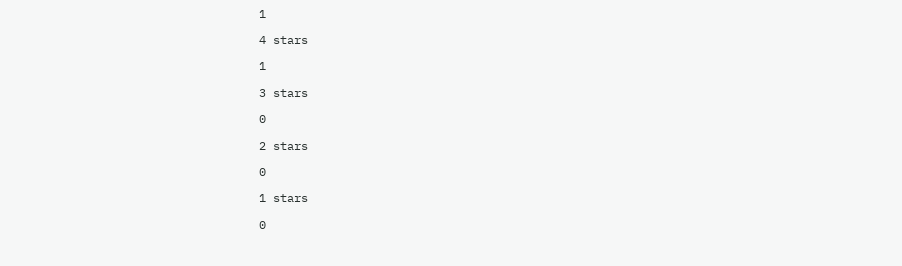1

4 stars

1

3 stars

0

2 stars

0

1 stars

0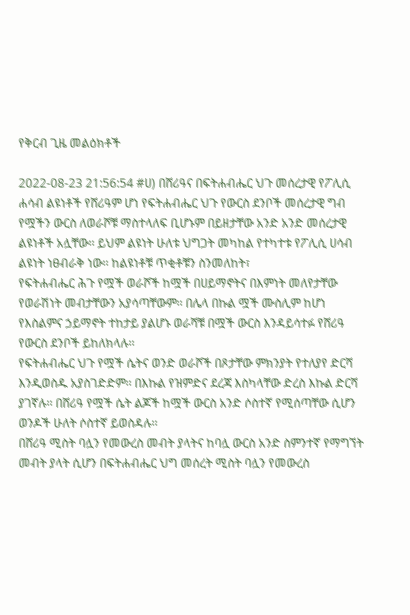የቅርብ ጊዜ መልዕክቶች

2022-08-23 21:56:54 #ሀ) በሸሪዓና በፍትሐብሔር ህጉ መሰረታዊ የፖሊሲ ሐሳብ ልዩነቶች የሸሪዓም ሆነ የፍትሐብሔር ህጉ የውርስ ደንቦች መሰረታዊ ግብ የሟችን ውርስ ለወራሾቹ ማስተላለፍ ቢሆኑም በይዘታቸው አንድ አንድ መሰረታዊ ልዩነቶች አሏቸው፡፡ ይህም ልዩነት ሁለቱ ህግጋት መካከል የተካተቱ የፖሊሲ ሀሳብ ልዩነት ነፀብራቅ ነው፡፡ ከልዩነቶቹ ጥቂቶቹን ስንመለከት፣
የፍትሐብሔር ሕጉ የሟች ወራሾች ከሟች በሀይማኖትና በእምነት መለየታቸው የወራሽነት መብታቸውን አያሳጣቸውም፡፡ በሌላ በኩል ሟች ሙስሊም ከሆነ የእስልምና ኃይማኖት ተከታይ ያልሆኑ ወራሻቹ በሟች ውርስ እንዳይሳተፉ የሸሪዓ የውርስ ደንቦች ይከለክላሉ፡፡
የፍትሐብሔር ህጉ የሟች ሴትና ወንድ ወራሾች በጾታቸው ምክንያት የተለያየ ድርሻ እንዲወስዱ አያስገድድም፡፡ በእኩል የዝምድና ደረጃ እስካላቸው ድረስ እኩል ድርሻ ያገኛሉ፡፡ በሸሪዓ የሟች ሴት ልጆች ከሟች ውርስ አንድ ሶስተኛ የሚሰጣቸው ሲሆን ወንዶች ሁለት ሶስተኛ ይወስዳሉ፡፡
በሸሪዓ ሚስት ባሏን የመውረስ መብት ያላትና ከባሏ ውርስ አንድ ስምንተኛ የማግኘት መብት ያላት ሲሆን በፍትሐብሔር ህግ መሰረት ሚስት ባሏን የመውረስ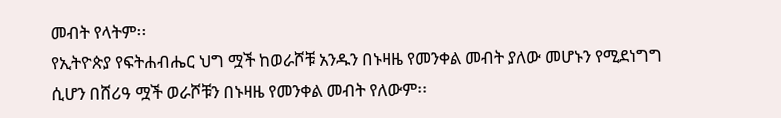መብት የላትም፡፡
የኢትዮጵያ የፍትሐብሔር ህግ ሟች ከወራሾቹ አንዱን በኑዛዜ የመንቀል መብት ያለው መሆኑን የሚደነግግ ሲሆን በሸሪዓ ሟች ወራሾቹን በኑዛዜ የመንቀል መብት የለውም፡፡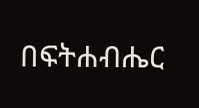በፍትሐብሔር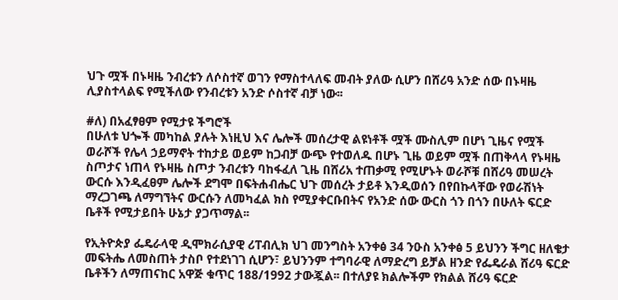ህጉ ሟች በኑዛዜ ንብረቱን ለሶስተኛ ወገን የማስተላለፍ መብት ያለው ሲሆን በሸሪዓ አንድ ሰው በኑዛዜ ሊያስተላልፍ የሚችለው የንብረቱን አንድ ሶስተኛ ብቻ ነው፡፡

#ለ) በአፈፃፀም የሚታዩ ችግሮች
በሁለቱ ህጐች መካከል ያሉት እነዚህ እና ሌሎች መሰረታዊ ልዩነቶች ሟች ሙስሊም በሆነ ጊዜና የሟች ወራሾች የሌላ ኃይማኖት ተከታይ ወይም ከጋብቻ ውጭ የተወለዱ በሆኑ ጊዜ ወይም ሟች በጠቅላላ የኑዛዜ ስጦታና ነጠላ የኑዛዜ ስጦታ ንብረቱን ባከፋፈለ ጊዜ በሸሪአ ተጠቃሚ የሚሆኑት ወራሾቹ በሸሪዓ መሠረት ውርሱ እንዲፈፀም ሌሎች ደግሞ በፍትሐብሔር ህጉ መሰረት ታይቶ እንዲወሰን በየበኩላቸው የወራሽነት ማረጋገጫ ለማግኘትና ውርሱን ለመካፈል ክስ የሚያቀርቡበትና የአንድ ሰው ውርስ ጎን በጎን በሁለት ፍርድ ቤቶች የሚታይበት ሁኔታ ያጋጥማል፡፡

የኢትዮጵያ ፌዴራላዊ ዲሞክራሲያዊ ሪፐብሊክ ህገ መንግስት አንቀፅ 34 ንዑስ አንቀፅ 5 ይህንን ችግር ዘለቄታ መፍትሔ ለመስጠት ታስቦ የተደነገገ ሲሆን፣ ይህንንም ተግባራዊ ለማድረግ ይቻል ዘንድ የፌዴራል ሸሪዓ ፍርድ ቤቶችን ለማጠናከር አዋጅ ቁጥር 188/1992 ታውጇል፡፡ በተለያዩ ክልሎችም የክልል ሸሪዓ ፍርድ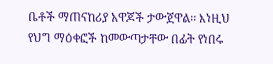ቤቶች ማጠናከሪያ አዋጆች ታውጀዋል፡፡ እነዚህ የህግ ማዕቀፎች ከመውጣታቸው በፊት የነበሩ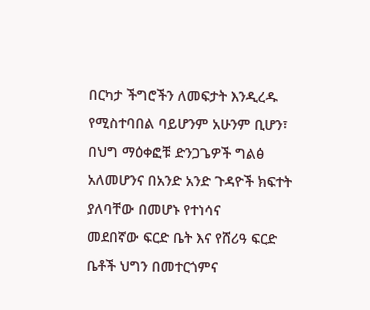በርካታ ችግሮችን ለመፍታት እንዲረዱ የሚስተባበል ባይሆንም አሁንም ቢሆን፣
በህግ ማዕቀፎቹ ድንጋጌዎች ግልፅ አለመሆንና በአንድ አንድ ጉዳዮች ክፍተት ያለባቸው በመሆኑ የተነሳና
መደበኛው ፍርድ ቤት እና የሸሪዓ ፍርድ ቤቶች ህግን በመተርጎምና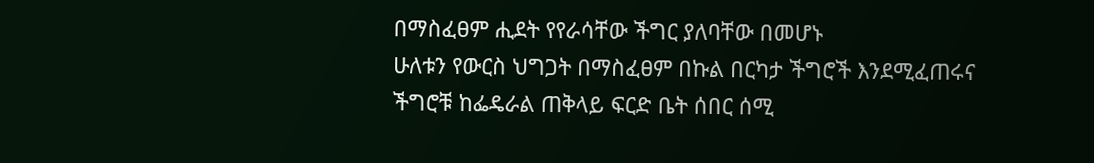በማስፈፀም ሒደት የየራሳቸው ችግር ያለባቸው በመሆኑ
ሁለቱን የውርስ ህግጋት በማስፈፀም በኩል በርካታ ችግሮች እንደሚፈጠሩና ችግሮቹ ከፌዴራል ጠቅላይ ፍርድ ቤት ሰበር ሰሚ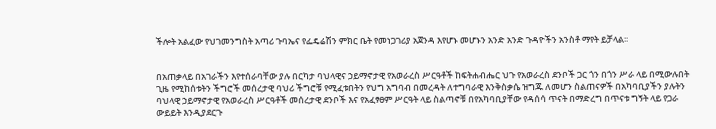ችሎት አልፈው የህገመንግስት አጣሪ ጉባኤና የፌዴሬሽን ምክር ቤት የመነጋገሪያ አጀንዳ እየሆኑ መሆኑን አንድ አንድ ጉዳዮችን አንስቶ ማየት ይቻላል፡፡


በአጠቃላይ በአገራችን እየተሰራባቸው ያሉ በርካታ ባህላዊና ኃይማኖታዊ የአወራረስ ሥርዓቶች ከፍትሐብሔር ህጉ የአወራረስ ደንቦች ጋር ጎን በጎን ሥራ ላይ በሚውሉበት ጊዜ የሚከሰቱትን ችግሮች መሰረታዊ ባህሪ ችግሮቹ የሚፈቱበትን የህግ አግባብ በመረዳት ለተግባራዊ እንቅስቃሴ ዝግጁ ለመሆን ስልጠናዎች በአካባቢያችን ያሉትን ባህላዊ ኃይማኖታዊ የአወራረስ ሥርዓቶች መሰረታዊ ደንቦች እና የአፈፃፀም ሥርዓት ላይ ስልጣኖቹ በየአካባቢያቸው የዳሰሳ ጥናት በማድረግ በጥናቱ ግኝት ላይ የጋራ ውይይት እንዲያደርጉ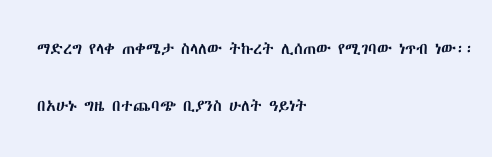ማድረግ የላቀ ጠቀሜታ ስላለው ትኩረት ሊሰጠው የሚገባው ነጥብ ነው፡፡

በአሁኑ ግዜ በተጨባጭ ቢያንስ ሁለት ዓይነት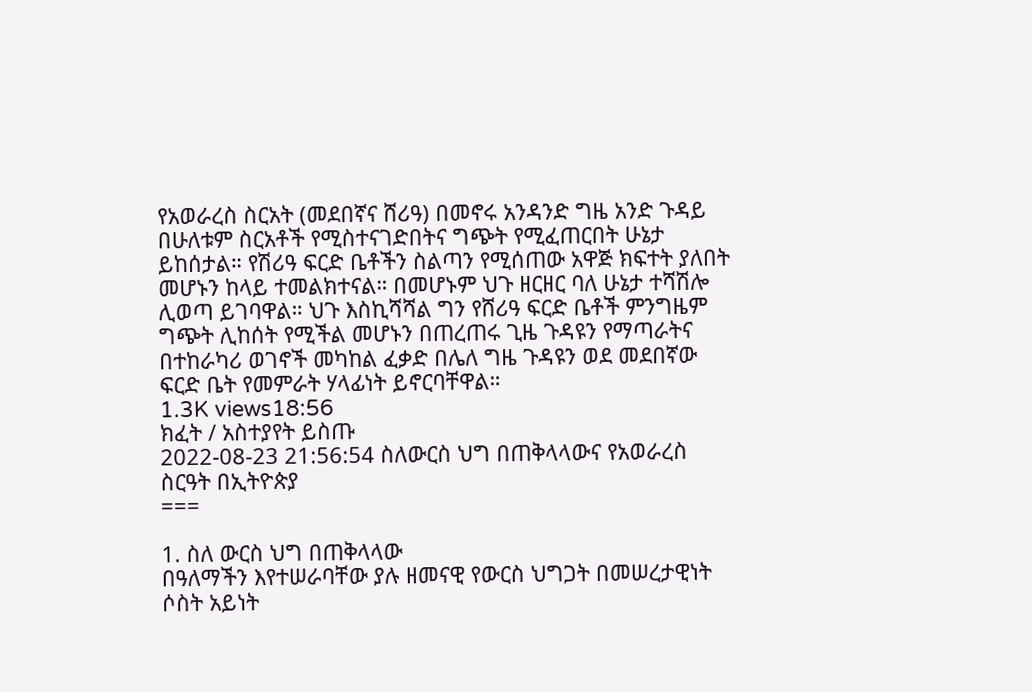የአወራረስ ስርአት (መደበኛና ሸሪዓ) በመኖሩ አንዳንድ ግዜ አንድ ጉዳይ በሁለቱም ስርአቶች የሚስተናገድበትና ግጭት የሚፈጠርበት ሁኔታ ይከሰታል። የሽሪዓ ፍርድ ቤቶችን ስልጣን የሚሰጠው አዋጅ ክፍተት ያለበት መሆኑን ከላይ ተመልክተናል። በመሆኑም ህጉ ዘርዘር ባለ ሁኔታ ተሻሽሎ ሊወጣ ይገባዋል። ህጉ እስኪሻሻል ግን የሸሪዓ ፍርድ ቤቶች ምንግዜም ግጭት ሊከሰት የሚችል መሆኑን በጠረጠሩ ጊዜ ጉዳዩን የማጣራትና በተከራካሪ ወገኖች መካከል ፈቃድ በሌለ ግዜ ጉዳዩን ወደ መደበኛው ፍርድ ቤት የመምራት ሃላፊነት ይኖርባቸዋል።
1.3K views18:56
ክፈት / አስተያየት ይስጡ
2022-08-23 21:56:54 ስለውርስ ህግ በጠቅላላውና የአወራረስ ስርዓት በኢትዮጵያ
===

1. ስለ ውርስ ህግ በጠቅላላው
በዓለማችን እየተሠራባቸው ያሉ ዘመናዊ የውርስ ህግጋት በመሠረታዊነት ሶስት አይነት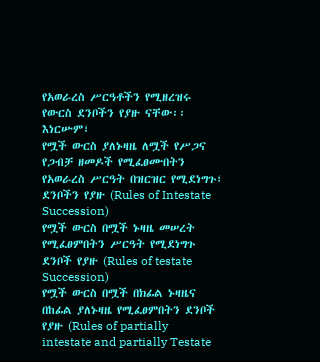የአወራረስ ሥርዓቶችን የሚዘረዝሩ የውርስ ደንቦችን የያዙ ናቸው፡፡ እነርሡም፣
የሟች ውርስ ያለኑዛዜ ለሟች የሥጋና የጋብቻ ዘመዶች የሚፈፀሙበትን የአወራረስ ሥርዓት በዝርዝር የሚደነግጉ፣ ደንቦችን የያዙ (Rules of Intestate Succession)
የሟች ውርስ በሟች ኑዛዜ መሠረት የሚፈፀምበትን ሥርዓት የሚደነግጉ ደንቦች የያዙ (Rules of testate Succession)
የሟች ውርስ በሟች በክፊል ኑዛዜና በከፊል ያለኑዛዜ የሚፈፀምበትን ደንቦች የያዙ (Rules of partially intestate and partially Testate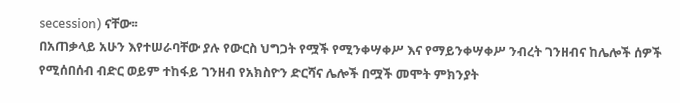secession) ናቸው፡፡
በአጠቃላይ አሁን እየተሠራባቸው ያሉ የውርስ ህግጋት የሟች የሚንቀሣቀሥ እና የማይንቀሣቀሥ ንብረት ገንዘብና ከሌሎች ሰዎች የሚሰበሰብ ብድር ወይም ተከፋይ ገንዘብ የአክስዮን ድርሻና ሌሎች በሟች መሞት ምክንያት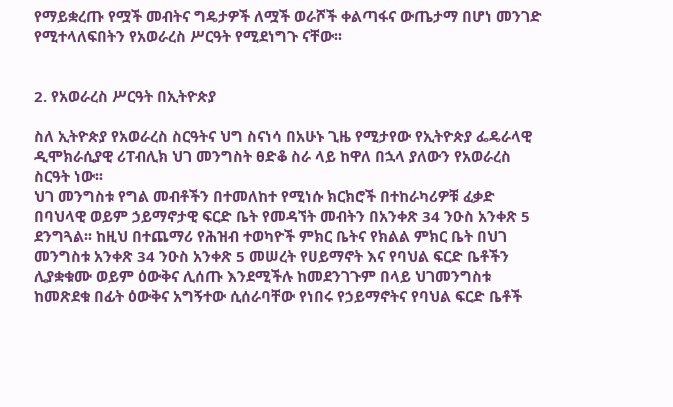የማይቋረጡ የሟች መብትና ግዴታዎች ለሟች ወራሾች ቀልጣፋና ውጤታማ በሆነ መንገድ የሚተላለፍበትን የአወራረስ ሥርዓት የሚደነግጉ ናቸው፡፡


2. የአወራረስ ሥርዓት በኢትዮጵያ

ስለ ኢትዮጵያ የአወራረስ ስርዓትና ህግ ስናነሳ በአሁኑ ጊዜ የሚታየው የኢትዮጵያ ፌዴራላዊ ዲሞክራሲያዊ ሪፐብሊክ ህገ መንግስት ፀድቆ ስራ ላይ ከዋለ በኋላ ያለውን የአወራረስ ስርዓት ነው፡፡
ህገ መንግስቱ የግል መብቶችን በተመለከተ የሚነሱ ክርክሮች በተከራካሪዎቹ ፈቃድ በባህላዊ ወይም ኃይማኖታዊ ፍርድ ቤት የመዳኘት መብትን በአንቀጽ 34 ንዑስ አንቀጽ 5 ደንግጓል፡፡ ከዚህ በተጨማሪ የሕዝብ ተወካዮች ምክር ቤትና የክልል ምክር ቤት በህገ መንግስቱ አንቀጽ 34 ንዑስ አንቀጽ 5 መሠረት የሀይማኖት እና የባህል ፍርድ ቤቶችን ሊያቋቁሙ ወይም ዕውቅና ሊሰጡ እንደሚችሉ ከመደንገጉም በላይ ህገመንግስቱ ከመጽደቁ በፊት ዕውቅና አግኝተው ሲሰራባቸው የነበሩ የኃይማኖትና የባህል ፍርድ ቤቶች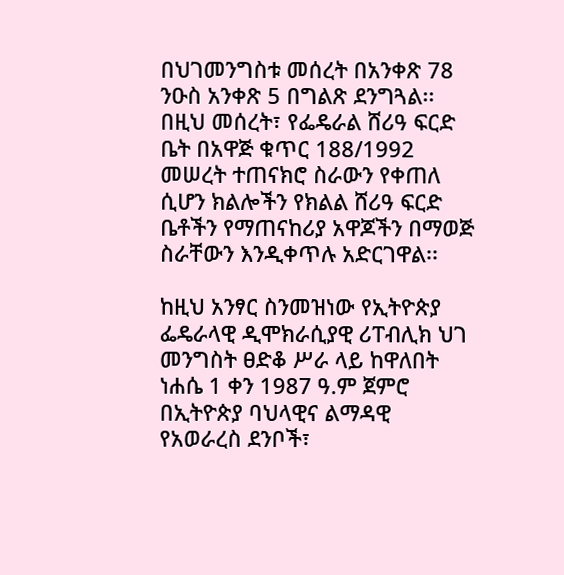በህገመንግስቱ መሰረት በአንቀጽ 78 ንዑስ አንቀጽ 5 በግልጽ ደንግጓል፡፡ በዚህ መሰረት፣ የፌዴራል ሸሪዓ ፍርድ ቤት በአዋጅ ቁጥር 188/1992 መሠረት ተጠናክሮ ስራውን የቀጠለ ሲሆን ክልሎችን የክልል ሸሪዓ ፍርድ ቤቶችን የማጠናከሪያ አዋጆችን በማወጅ ስራቸውን እንዲቀጥሉ አድርገዋል፡፡

ከዚህ አንፃር ስንመዝነው የኢትዮጵያ ፌዴራላዊ ዲሞክራሲያዊ ሪፐብሊክ ህገ መንግስት ፀድቆ ሥራ ላይ ከዋለበት ነሐሴ 1 ቀን 1987 ዓ.ም ጀምሮ በኢትዮጵያ ባህላዊና ልማዳዊ የአወራረስ ደንቦች፣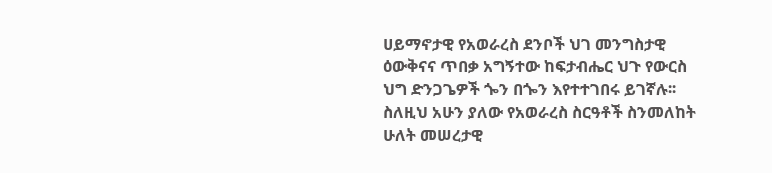ሀይማኖታዊ የአወራረስ ደንቦች ህገ መንግስታዊ ዕውቅናና ጥበቃ አግኝተው ከፍታብሔር ህጉ የውርስ ህግ ድንጋጌዎች ጐን በጐን እየተተገበሩ ይገኛሉ፡፡ ስለዚህ አሁን ያለው የአወራረስ ስርዓቶች ስንመለከት ሁለት መሠረታዊ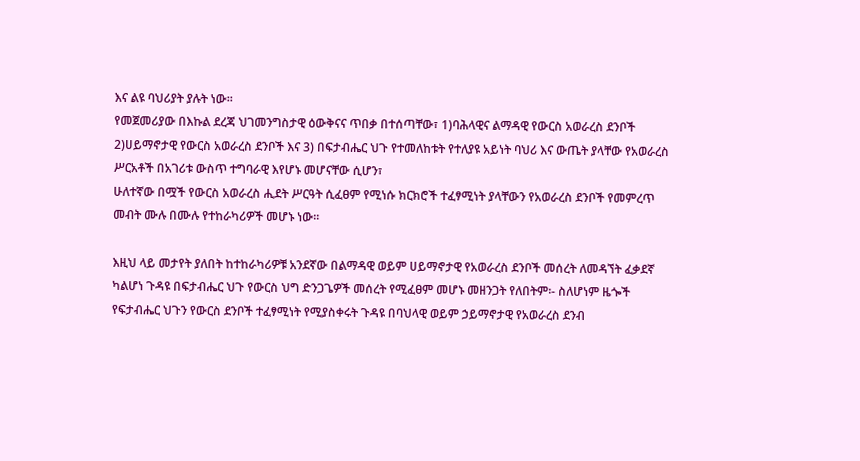እና ልዩ ባህሪያት ያሉት ነው፡፡
የመጀመሪያው በእኩል ደረጃ ህገመንግስታዊ ዕውቅናና ጥበቃ በተሰጣቸው፣ 1)ባሕላዊና ልማዳዊ የውርስ አወራረስ ደንቦች 2)ሀይማኖታዊ የውርስ አወራረስ ደንቦች እና 3) በፍታብሔር ህጉ የተመለከቱት የተለያዩ አይነት ባህሪ እና ውጤት ያላቸው የአወራረስ ሥርአቶች በአገሪቱ ውስጥ ተግባራዊ እየሆኑ መሆናቸው ሲሆን፣
ሁለተኛው በሟች የውርስ አወራረስ ሒደት ሥርዓት ሲፈፀም የሚነሱ ክርክሮች ተፈፃሚነት ያላቸውን የአወራረስ ደንቦች የመምረጥ መብት ሙሉ በሙሉ የተከራካሪዎች መሆኑ ነው፡፡

እዚህ ላይ መታየት ያለበት ከተከራካሪዎቹ አንደኛው በልማዳዊ ወይም ሀይማኖታዊ የአወራረስ ደንቦች መሰረት ለመዳኘት ፈቃደኛ ካልሆነ ጉዳዩ በፍታብሔር ህጉ የውርስ ህግ ድንጋጌዎች መሰረት የሚፈፀም መሆኑ መዘንጋት የለበትም፡- ስለሆነም ዜጐች የፍታብሔር ህጉን የውርስ ደንቦች ተፈፃሚነት የሚያስቀሩት ጉዳዩ በባህላዊ ወይም ኃይማኖታዊ የአወራረስ ደንብ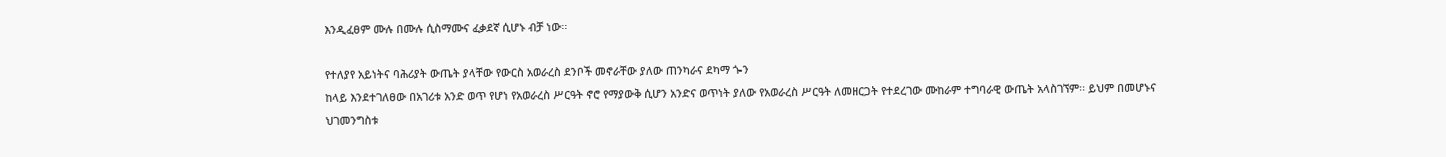እንዲፈፀም ሙሉ በሙሉ ሲስማሙና ፈቃደኛ ሲሆኑ ብቻ ነው፡፡

የተለያየ አይነትና ባሕሪያት ውጤት ያላቸው የውርስ አወራረስ ደንቦች መኖራቸው ያለው ጠንካራና ደካማ ጐን
ከላይ እንደተገለፀው በአገሪቱ አንድ ወጥ የሆነ የአወራረስ ሥርዓት ኖሮ የማያውቅ ሲሆን አንድና ወጥነት ያለው የአወራረስ ሥርዓት ለመዘርጋት የተደረገው ሙከራም ተግባራዊ ውጤት አላስገኘም፡፡ ይህም በመሆኑና ህገመንግስቱ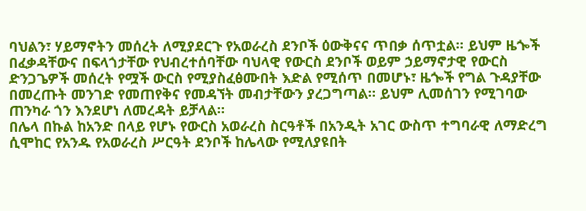ባህልን፣ ሃይማኖትን መሰረት ለሚያደርጉ የአወራረስ ደንቦች ዕውቅናና ጥበቃ ሰጥቷል፡፡ ይህም ዜጐች በፈቃዳቸውና በፍላጎታቸው የህብረተሰባቸው ባህላዊ የውርስ ደንቦች ወይም ኃይማኖታዊ የውርስ ድንጋጌዎች መሰረት የሟች ውርስ የሚያስፈፅሙበት እድል የሚሰጥ በመሆኑ፣ ዜጐች የግል ጉዳያቸው በመረጡት መንገድ የመጠየቅና የመዳኘት መብታቸውን ያረጋግጣል፡፡ ይህም ሊመሰገን የሚገባው ጠንካራ ጎን እንደሆነ ለመረዳት ይቻላል፡፡
በሌላ በኩል ከአንድ በላይ የሆኑ የውርስ አወራረስ ስርዓቶች በአንዲት አገር ውስጥ ተግባራዊ ለማድረግ ሲሞከር የአንዱ የአወራረስ ሥርዓት ደንቦች ከሌላው የሚለያዩበት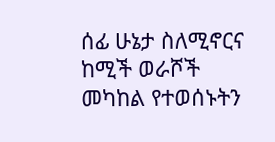ሰፊ ሁኔታ ስለሚኖርና ከሚች ወራሾች መካከል የተወሰኑትን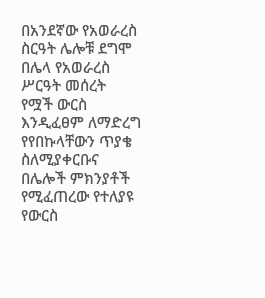በአንደኛው የአወራረስ ስርዓት ሌሎቹ ደግሞ በሌላ የአወራረስ ሥርዓት መሰረት የሟች ውርስ እንዲፈፀም ለማድረግ የየበኩላቸውን ጥያቄ ስለሚያቀርቡና በሌሎች ምክንያቶች የሚፈጠረው የተለያዩ የውርስ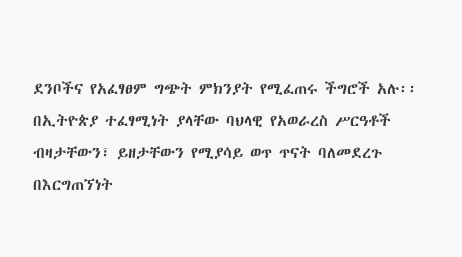ደንቦችና የአፈፃፀም ግጭት ምክንያት የሚፈጠሩ ችግሮች አሉ፡፡ በኢትዮጵያ ተፈፃሚነት ያላቸው ባህላዊ የአወራረስ ሥርዓቶች ብዛታቸውን፣ ይዘታቸውን የሚያሳይ ወጥ ጥናት ባለመደረጉ በእርግጠኘነት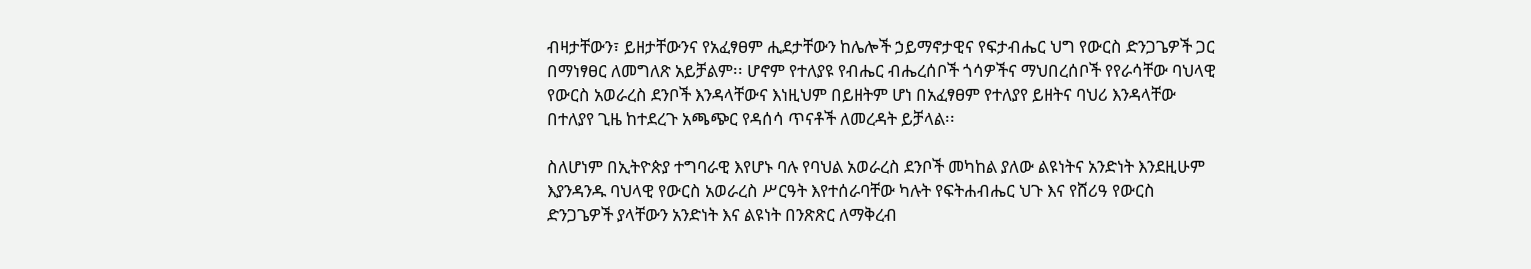ብዛታቸውን፣ ይዘታቸውንና የአፈፃፀም ሒደታቸውን ከሌሎች ኃይማኖታዊና የፍታብሔር ህግ የውርስ ድንጋጌዎች ጋር በማነፃፀር ለመግለጽ አይቻልም፡፡ ሆኖም የተለያዩ የብሔር ብሔረሰቦች ጎሳዎችና ማህበረሰቦች የየራሳቸው ባህላዊ የውርስ አወራረስ ደንቦች እንዳላቸውና እነዚህም በይዘትም ሆነ በአፈፃፀም የተለያየ ይዘትና ባህሪ እንዳላቸው በተለያየ ጊዜ ከተደረጉ አጫጭር የዳሰሳ ጥናቶች ለመረዳት ይቻላል፡፡

ስለሆነም በኢትዮጵያ ተግባራዊ እየሆኑ ባሉ የባህል አወራረስ ደንቦች መካከል ያለው ልዩነትና አንድነት እንደዚሁም እያንዳንዱ ባህላዊ የውርስ አወራረስ ሥርዓት እየተሰራባቸው ካሉት የፍትሐብሔር ህጉ እና የሸሪዓ የውርስ ድንጋጌዎች ያላቸውን አንድነት እና ልዩነት በንጽጽር ለማቅረብ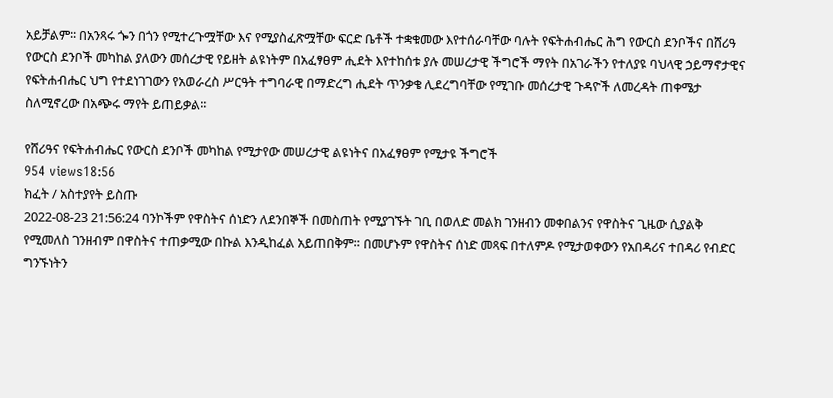አይቻልም፡፡ በአንጻሩ ጐን በጎን የሚተረጉሟቸው እና የሚያስፈጽሟቸው ፍርድ ቤቶች ተቋቁመው እየተሰራባቸው ባሉት የፍትሐብሔር ሕግ የውርስ ደንቦችና በሸሪዓ የውርስ ደንቦች መካከል ያለውን መሰረታዊ የይዘት ልዩነትም በአፈፃፀም ሒደት እየተከሰቱ ያሉ መሠረታዊ ችግሮች ማየት በአገራችን የተለያዩ ባህላዊ ኃይማኖታዊና የፍትሐብሔር ህግ የተደነገገውን የአወራረስ ሥርዓት ተግባራዊ በማድረግ ሒደት ጥንቃቄ ሊደረግባቸው የሚገቡ መሰረታዊ ጉዳዮች ለመረዳት ጠቀሜታ ስለሚኖረው በአጭሩ ማየት ይጠይቃል፡፡

የሸሪዓና የፍትሐብሔር የውርስ ደንቦች መካከል የሚታየው መሠረታዊ ልዩነትና በአፈፃፀም የሚታዩ ችግሮች
954 views18:56
ክፈት / አስተያየት ይስጡ
2022-08-23 21:56:24 ባንኮችም የዋስትና ሰነድን ለደንበኞች በመስጠት የሚያገኙት ገቢ በወለድ መልክ ገንዘብን መቀበልንና የዋስትና ጊዜው ሲያልቅ የሚመለስ ገንዘብም በዋስትና ተጠቃሚው በኩል እንዲከፈል አይጠበቅም። በመሆኑም የዋስትና ሰነድ መጻፍ በተለምዶ የሚታወቀውን የአበዳሪና ተበዳሪ የብድር ግንኙነትን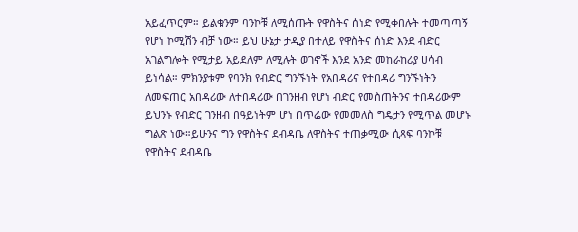አይፈጥርም። ይልቁንም ባንኮቹ ለሚሰጡት የዋስትና ሰነድ የሚቀበሉት ተመጣጣኝ የሆነ ኮሚሽን ብቻ ነው። ይህ ሁኔታ ታዲያ በተለይ የዋስትና ሰነድ እንደ ብድር አገልግሎት የሚታይ አይደለም ለሚሉት ወገኖች እንደ አንድ መከራከሪያ ሀሳብ ይነሳል። ምክንያቱም የባንክ የብድር ግንኙነት የአበዳሪና የተበዳሪ ግንኙነትን ለመፍጠር አበዳሪው ለተበዳሪው በገንዘብ የሆነ ብድር የመስጠትንና ተበዳሪውም ይህንኑ የብድር ገንዘብ በዓይነትም ሆነ በጥሬው የመመለስ ግዴታን የሚጥል መሆኑ ግልጽ ነው።ይሁንና ግን የዋስትና ደብዳቤ ለዋስትና ተጠቃሚው ሲጻፍ ባንኮቹ የዋስትና ደብዳቤ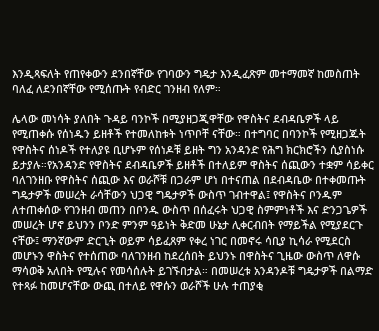እንዲጻፍለት የጠየቀውን ደንበኛቸው የገባውን ግዴታ እንዲፈጽም መተማመኛ ከመስጠት ባለፈ ለደንበኛቸው የሚሰጡት የብድር ገንዘብ የለም።

ሌላው መነሳት ያለበት ጉዳይ ባንኮች በሚያዘጋጂዋቸው የዋስትና ደብዳቤዎች ላይ የሚጠቀሱ የሰነዱን ይዘቶች የተመለከቱት ነጥቦቸ ናቸው። በተግባር በባንኮች የሚዘጋጁት የዋስትና ሰነዶች የተለያዩ ቢሆኑም የሰነዶቹ ይዘት ግን አንዳንድ የሕግ ክርክሮችን ሲያስነሱ ይታያሉ።የአንዳንድ የዋስትና ደብዳቤዎች ይዘቶች በተለይም ዋስትና ሰጪውን ተቋም ሳይቀር ባለገንዘቡ የዋስትና ሰጪው እና ወራሾቹ በጋራም ሆነ በተናጠል በደብዳቤው በተቀመጡት ግዴታዎች መሠረት ራሳቸውን ህጋዊ ግዴታዎች ውስጥ ገብተዋል፤ የዋስትና ቦንዱም ለተጠቀሰው የገንዘብ መጠን በቦንዱ ውስጥ በሰፈሩት ህጋዊ ስምምነቶች እና ድንጋጌዎች መሠረት ሆኖ ይህንን ቦንድ ምንም ዓይነት ቅድመ ሁኔታ ሊቀርብበት የማይችል የሚያደርጉ ናቸው፤ ማንኛውም ድርጊት ወይም ሳይፈጸም የቀረ ነገር በመኖሩ ሳቢያ ኪሳራ የሚደርስ መሆኑን ዋስትና የተሰጠው ባለገንዘብ ከደረሰበት ይህንኑ በዋስትና ጊዜው ውስጥ ለዋሱ ማሳወቅ አለበት የሚሉና የመሳሰሉት ይገኙበታል። በመሠረቱ አንዳንዶቹ ግዴታዎች በልማድ የተጻፉ ከመሆናቸው ውጪ በተለይ የዋሱን ወራሾች ሁሉ ተጠያቂ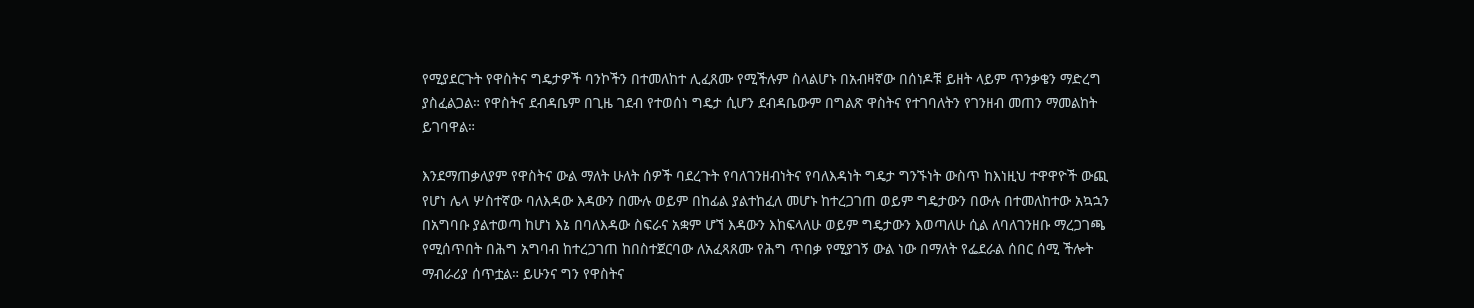የሚያደርጉት የዋስትና ግዴታዎች ባንኮችን በተመለከተ ሊፈጸሙ የሚችሉም ስላልሆኑ በአብዛኛው በሰነዶቹ ይዘት ላይም ጥንቃቄን ማድረግ ያስፈልጋል። የዋስትና ደብዳቤም በጊዜ ገደብ የተወሰነ ግዴታ ሲሆን ደብዳቤውም በግልጽ ዋስትና የተገባለትን የገንዘብ መጠን ማመልከት ይገባዋል።

እንደማጠቃለያም የዋስትና ውል ማለት ሁለት ሰዎች ባደረጉት የባለገንዘብነትና የባለእዳነት ግዴታ ግንኙነት ውስጥ ከእነዚህ ተዋዋዮች ውጪ የሆነ ሌላ ሦስተኛው ባለእዳው እዳውን በሙሉ ወይም በከፊል ያልተከፈለ መሆኑ ከተረጋገጠ ወይም ግዴታውን በውሉ በተመለከተው አኳኋን በአግባቡ ያልተወጣ ከሆነ እኔ በባለእዳው ስፍራና አቋም ሆኘ እዳውን እከፍላለሁ ወይም ግዴታውን እወጣለሁ ሲል ለባለገንዘቡ ማረጋገጫ የሚሰጥበት በሕግ አግባብ ከተረጋገጠ ከበስተጀርባው ለአፈጻጸሙ የሕግ ጥበቃ የሚያገኝ ውል ነው በማለት የፌደራል ሰበር ሰሚ ችሎት ማብራሪያ ሰጥቷል። ይሁንና ግን የዋስትና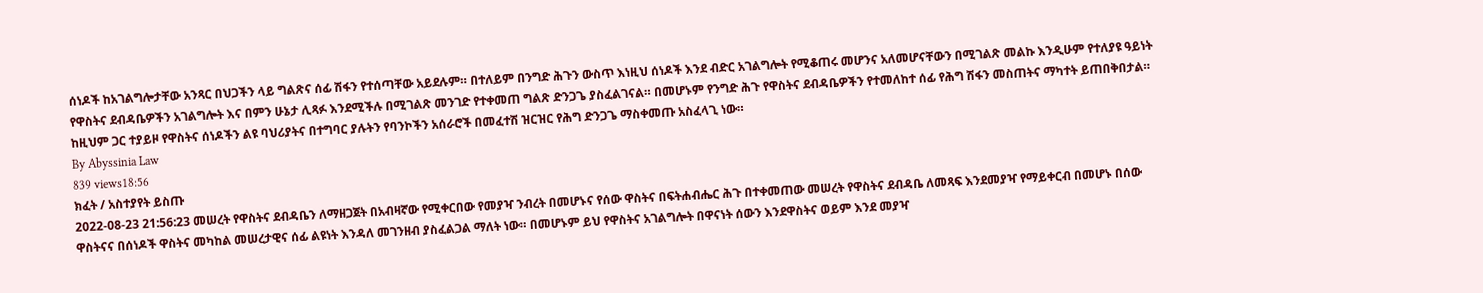ሰነዶች ከአገልግሎታቸው አንጻር በህጋችን ላይ ግልጽና ሰፊ ሽፋን የተሰጣቸው አይደሉም። በተለይም በንግድ ሕጉን ውስጥ እነዚህ ሰነዶች እንደ ብድር አገልግሎት የሚቆጠሩ መሆንና አለመሆናቸውን በሚገልጽ መልኩ እንዲሁም የተለያዩ ዓይነት የዋስትና ደብዳቤዎችን አገልግሎት እና በምን ሁኔታ ሊጻፉ እንደሚችሉ በሚገልጽ መንገድ የተቀመጠ ግልጽ ድንጋጌ ያስፈልገናል። በመሆኑም የንግድ ሕጉ የዋስትና ደብዳቤዎችን የተመለከተ ሰፊ የሕግ ሽፋን መስጠትና ማካተት ይጠበቅበታል። ከዚህም ጋር ተያይዞ የዋስትና ሰነዶችን ልዩ ባህሪያትና በተግባር ያሉትን የባንኮችን አሰራሮች በመፈተሽ ዝርዝር የሕግ ድንጋጌ ማስቀመጡ አስፈላጊ ነው።
By Abyssinia Law
839 views18:56
ክፈት / አስተያየት ይስጡ
2022-08-23 21:56:23 መሠረት የዋስትና ደብዳቤን ለማዘጋጀት በአብዛኛው የሚቀርበው የመያዣ ንብረት በመሆኑና የሰው ዋስትና በፍትሐብሔር ሕጉ በተቀመጠው መሠረት የዋስትና ደብዳቤ ለመጻፍ እንደመያዣ የማይቀርብ በመሆኑ በሰው ዋስትናና በሰነዶች ዋስትና መካከል መሠረታዊና ሰፊ ልዩነት እንዳለ መገንዘብ ያስፈልጋል ማለት ነው። በመሆኑም ይህ የዋስትና አገልግሎት በዋናነት ሰውን እንደዋስትና ወይም እንደ መያዣ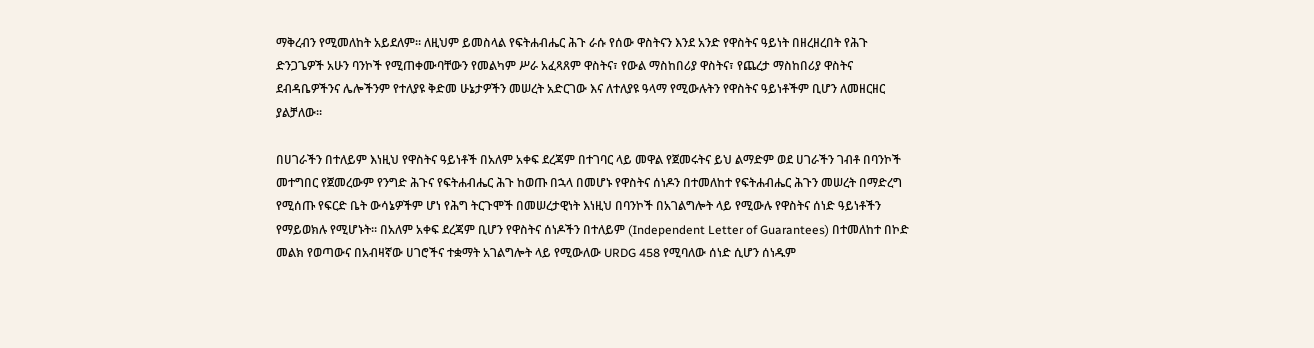ማቅረብን የሚመለከት አይደለም። ለዚህም ይመስላል የፍትሐብሔር ሕጉ ራሱ የሰው ዋስትናን እንደ አንድ የዋስትና ዓይነት በዘረዘረበት የሕጉ ድንጋጌዎች አሁን ባንኮች የሚጠቀሙባቸውን የመልካም ሥራ አፈጻጸም ዋስትና፣ የውል ማስከበሪያ ዋስትና፣ የጨረታ ማስከበሪያ ዋስትና ደብዳቤዎችንና ሌሎችንም የተለያዩ ቅድመ ሁኔታዎችን መሠረት አድርገው እና ለተለያዩ ዓላማ የሚውሉትን የዋስትና ዓይነቶችም ቢሆን ለመዘርዘር ያልቻለው።

በሀገራችን በተለይም እነዚህ የዋስትና ዓይነቶች በአለም አቀፍ ደረጃም በተገባር ላይ መዋል የጀመሩትና ይህ ልማድም ወደ ሀገራችን ገብቶ በባንኮች መተግበር የጀመረውም የንግድ ሕጉና የፍትሐብሔር ሕጉ ከወጡ በኋላ በመሆኑ የዋስትና ሰነዶን በተመለከተ የፍትሐብሔር ሕጉን መሠረት በማድረግ የሚሰጡ የፍርድ ቤት ውሳኔዎችም ሆነ የሕግ ትርጉሞች በመሠረታዊነት እነዚህ በባንኮች በአገልግሎት ላይ የሚውሉ የዋስትና ሰነድ ዓይነቶችን የማይወክሉ የሚሆኑት። በአለም አቀፍ ደረጃም ቢሆን የዋስትና ሰነዶችን በተለይም (Independent Letter of Guarantees) በተመለከተ በኮድ መልክ የወጣውና በአብዛኛው ሀገሮችና ተቋማት አገልግሎት ላይ የሚውለው URDG 458 የሚባለው ሰነድ ሲሆን ሰነዱም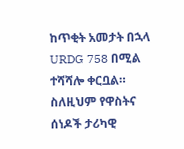ከጥቂት አመታት በኋላ URDG 758 በሚል ተሻሻሎ ቀርቧል። ስለዚህም የዋስትና ሰነዶች ታሪካዊ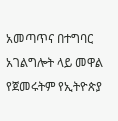አመጣጥና በተግባር አገልግሎት ላይ መዋል የጀመሩትም የኢትዮጵያ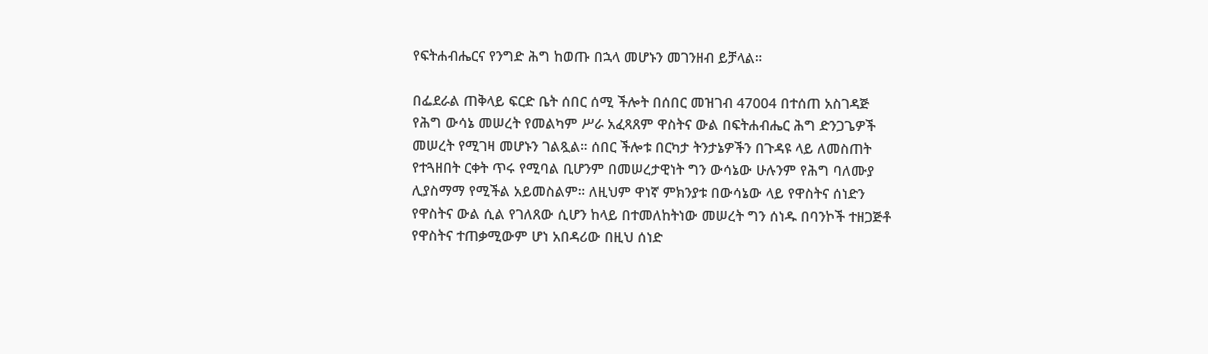የፍትሐብሔርና የንግድ ሕግ ከወጡ በኋላ መሆኑን መገንዘብ ይቻላል።

በፌደራል ጠቅላይ ፍርድ ቤት ሰበር ሰሚ ችሎት በሰበር መዝገብ 47004 በተሰጠ አስገዳጅ የሕግ ውሳኔ መሠረት የመልካም ሥራ አፈጻጸም ዋስትና ውል በፍትሐብሔር ሕግ ድንጋጌዎች መሠረት የሚገዛ መሆኑን ገልጿል። ሰበር ችሎቱ በርካታ ትንታኔዎችን በጉዳዩ ላይ ለመስጠት የተጓዘበት ርቀት ጥሩ የሚባል ቢሆንም በመሠረታዊነት ግን ውሳኔው ሁሉንም የሕግ ባለሙያ ሊያስማማ የሚችል አይመስልም። ለዚህም ዋነኛ ምክንያቱ በውሳኔው ላይ የዋስትና ሰነድን የዋስትና ውል ሲል የገለጸው ሲሆን ከላይ በተመለከትነው መሠረት ግን ሰነዱ በባንኮች ተዘጋጅቶ የዋስትና ተጠቃሚውም ሆነ አበዳሪው በዚህ ሰነድ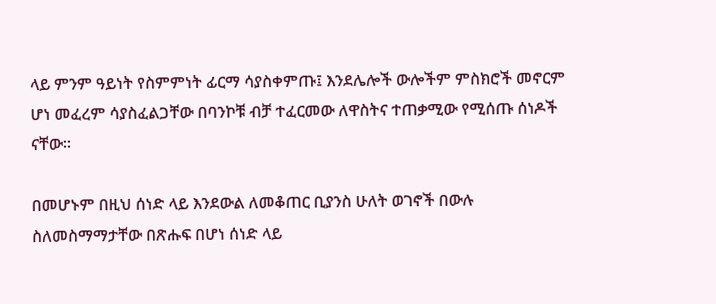ላይ ምንም ዓይነት የስምምነት ፊርማ ሳያስቀምጡ፤ እንደሌሎች ውሎችም ምስክሮች መኖርም ሆነ መፈረም ሳያስፈልጋቸው በባንኮቹ ብቻ ተፈርመው ለዋስትና ተጠቃሚው የሚሰጡ ሰነዶች ናቸው።

በመሆኑም በዚህ ሰነድ ላይ እንደውል ለመቆጠር ቢያንስ ሁለት ወገኖች በውሉ ስለመስማማታቸው በጽሑፍ በሆነ ሰነድ ላይ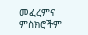መፈረምና ምስክሮችም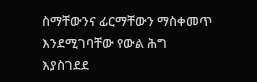ስማቸውንና ፊርማቸውን ማስቀመጥ እንደሚገባቸው የውል ሕግ እያስገደደ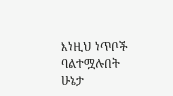እነዚህ ነጥቦች ባልተሟሉበት ሁኔታ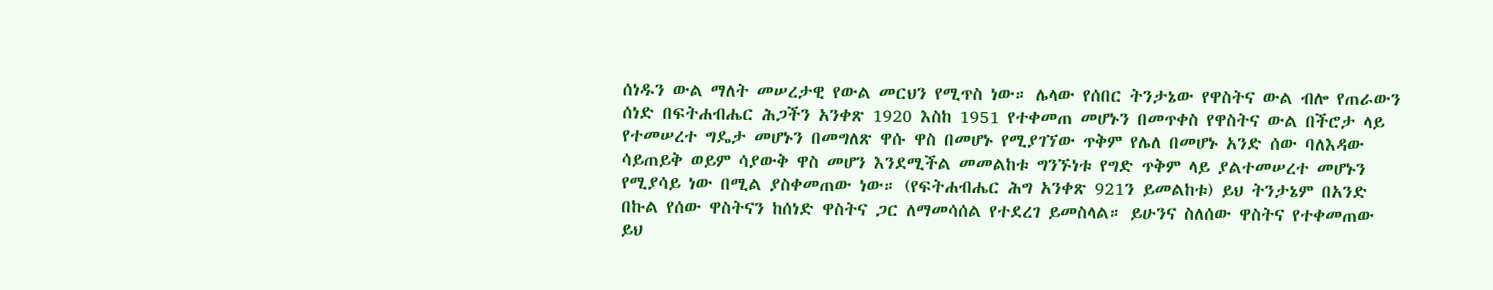ሰነዱን ውል ማለት መሠረታዊ የውል መርህን የሚጥስ ነው። ሌላው የሰበር ትንታኔው የዋስትና ውል ብሎ የጠራውን ሰነድ በፍትሐብሔር ሕጋችን አንቀጽ 1920 እስከ 1951 የተቀመጠ መሆኑን በመጥቀስ የዋስትና ውል በችሮታ ላይ የተመሠረተ ግዴታ መሆኑን በመግለጽ ዋሱ ዋስ በመሆኑ የሚያገኘው ጥቅም የሌለ በመሆኑ አንድ ሰው ባለእዳው ሳይጠይቅ ወይም ሳያውቅ ዋስ መሆን እንደሚችል መመልከቱ ግንኙነቱ የግድ ጥቅም ላይ ያልተመሠረተ መሆኑን የሚያሳይ ነው በሚል ያስቀመጠው ነው። (የፍትሐብሔር ሕግ አንቀጽ 921ን ይመልከቱ) ይህ ትንታኔም በአንድ በኩል የሰው ዋስትናን ከሰነድ ዋስትና ጋር ለማመሳሰል የተደረገ ይመስላል። ይሁንና ስለሰው ዋስትና የተቀመጠው ይህ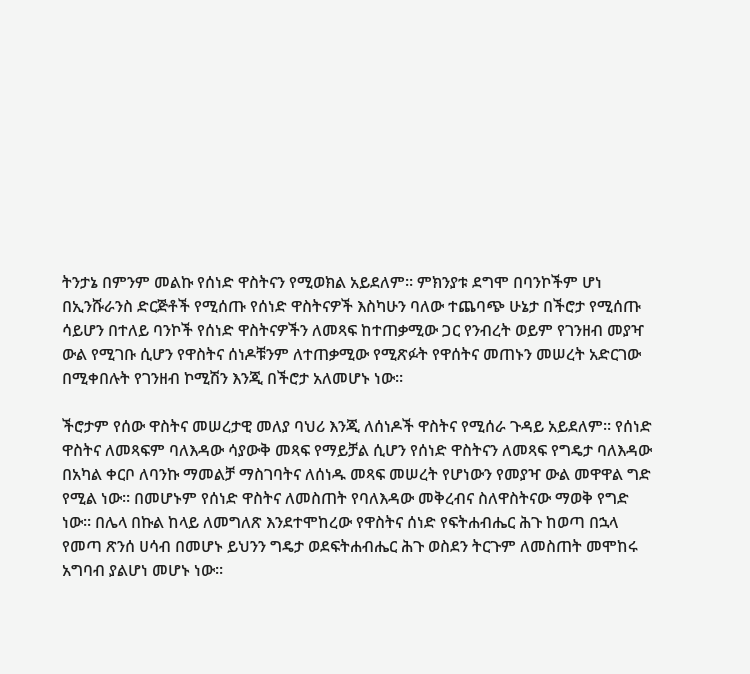ትንታኔ በምንም መልኩ የሰነድ ዋስትናን የሚወክል አይደለም። ምክንያቱ ደግሞ በባንኮችም ሆነ በኢንሹራንስ ድርጅቶች የሚሰጡ የሰነድ ዋስትናዎች እስካሁን ባለው ተጨባጭ ሁኔታ በችሮታ የሚሰጡ ሳይሆን በተለይ ባንኮች የሰነድ ዋስትናዎችን ለመጻፍ ከተጠቃሚው ጋር የንብረት ወይም የገንዘብ መያዣ ውል የሚገቡ ሲሆን የዋስትና ሰነዶቹንም ለተጠቃሚው የሚጽፉት የዋሰትና መጠኑን መሠረት አድርገው በሚቀበሉት የገንዘብ ኮሚሽን እንጂ በችሮታ አለመሆኑ ነው።

ችሮታም የሰው ዋስትና መሠረታዊ መለያ ባህሪ እንጂ ለሰነዶች ዋስትና የሚሰራ ጉዳይ አይደለም። የሰነድ ዋስትና ለመጻፍም ባለእዳው ሳያውቅ መጻፍ የማይቻል ሲሆን የሰነድ ዋስትናን ለመጻፍ የግዴታ ባለእዳው በአካል ቀርቦ ለባንኩ ማመልቻ ማስገባትና ለሰነዱ መጻፍ መሠረት የሆነውን የመያዣ ውል መዋዋል ግድ የሚል ነው። በመሆኑም የሰነድ ዋስትና ለመስጠት የባለእዳው መቅረብና ስለዋስትናው ማወቅ የግድ ነው። በሌላ በኩል ከላይ ለመግለጽ እንደተሞከረው የዋስትና ሰነድ የፍትሐብሔር ሕጉ ከወጣ በኋላ የመጣ ጽንሰ ሀሳብ በመሆኑ ይህንን ግዴታ ወደፍትሐብሔር ሕጉ ወስደን ትርጉም ለመስጠት መሞከሩ አግባብ ያልሆነ መሆኑ ነው።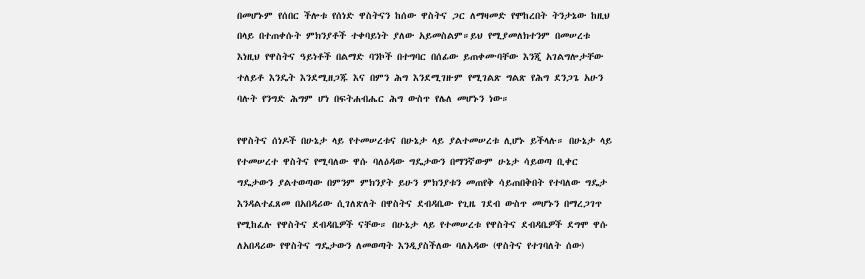በመሆኑም የሰበር ችሎቱ የሰነድ ዋስትናን ከሰው ዋስትና ጋር ለማዛመድ የሞከረበት ትንታኔው ከዚህ በላይ በተጠቀሱት ምክንያቶች ተቀባይነት ያለው አይመስልም።ይህ የሚያመለክተንም በመሠረቱ እነዚህ የዋስትና ዓይነቶች በልማድ ባንኮች በተግባር በሰፊው ይጠቀሙባቸው እንጂ አገልግሎታቸው ተለይቶ እንዴት እንደሚዘጋጁ እና በምን ሕግ እንደሚገዙም የሚገልጽ ግልጽ የሕግ ደንጋጌ አሁን ባሉት የንግድ ሕግም ሆነ በፍትሐብሔር ሕግ ውስጥ የሌለ መሆኑን ነው።

የዋስትና ሰነዶች በሁኔታ ላይ የተመሠረቱና በሁኔታ ላይ ያልተመሠረቱ ሊሆኑ ይችላሉ። በሁኔታ ላይ የተመሠረተ ዋስትና የሚባለው ዋሱ ባለዕዳው ግዴታውን በማንኛውም ሁኔታ ሳይወጣ ቢቀር ግዴታውን ያልተወጣው በምንም ምክንያት ይሁን ምክንያቱን መጠየቅ ሳይጠበቅበት የተባለው ግዴታ እንዳልተፈጸመ በአበዳሪው ሲገለጽለት በዋስትና ደብዳቤው የጊዜ ገደብ ውስጥ መሆኑን በማረጋገጥ የሚከፈሉ የዋስትና ደብዳቤዎች ናቸው። በሁኔታ ላይ የተመሠረቱ የዋስትና ደብዳቤዎች ደግሞ ዋሱ ለአበዳሪው የዋስትና ግዴታውን ለመወጣት እንዲያስችለው ባለአዳው (ዋስትና የተገባለት ሰው)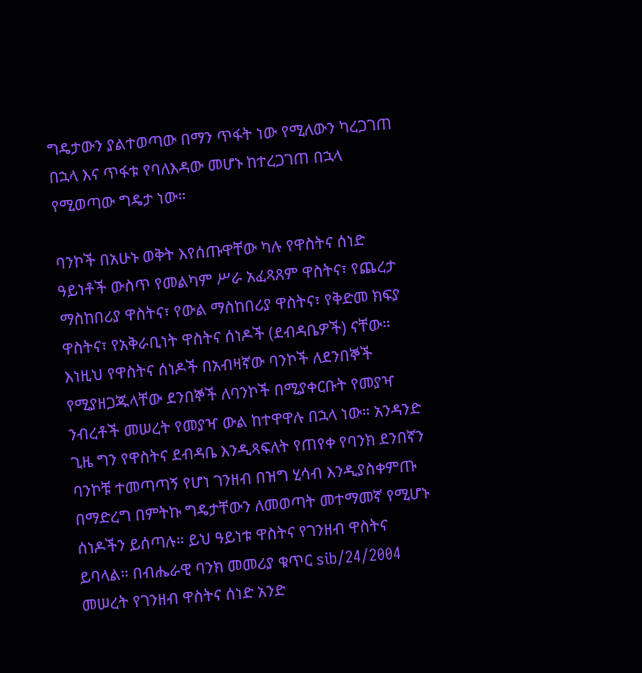ግዴታውን ያልተወጣው በማን ጥፋት ነው የሚለውን ካረጋገጠ በኋላ እና ጥፋቱ የባለእዳው መሆኑ ከተረጋገጠ በኋላ የሚወጣው ግዴታ ነው።

ባንኮች በአሁኑ ወቅት እየሰጡዋቸው ካሉ የዋስትና ሰነድ ዓይነቶች ውስጥ የመልካም ሥራ አፈጻጸም ዋስትና፣ የጨረታ ማስከበሪያ ዋስትና፣ የውል ማስከበሪያ ዋስትና፣ የቅድመ ክፍያ ዋስትና፣ የአቅራቢነት ዋስትና ሰነዶች (ደብዳቤዎች) ናቸው። እነዚህ የዋስትና ሰነዶች በአብዛኛው ባንኮች ለደንበኞች የሚያዘጋጁላቸው ደንበኞች ለባንኮች በሚያቀርቡት የመያዣ ንብረቶች መሠረት የመያዣ ውል ከተዋዋሉ በኋላ ነው። አንዳንድ ጊዜ ግን የዋስትና ደብዳቤ እንዲጻፍለት የጠየቀ የባንክ ደንበኛን ባንኮቹ ተመጣጣኝ የሆነ ገንዘብ በዝግ ሂሳብ እንዲያስቀምጡ በማድረግ በምትኩ ግዴታቸውን ለመወጣት መተማመኛ የሚሆኑ ሰነዶችን ይሰጣሉ። ይህ ዓይነቱ ዋስትና የገንዘብ ዋስትና ይባላል። በብሔራዊ ባንክ መመሪያ ቁጥር sib/24/2004 መሠረት የገንዘብ ዋስትና ሰነድ አንድ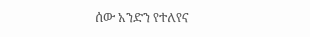ሰው አንድን የተለየና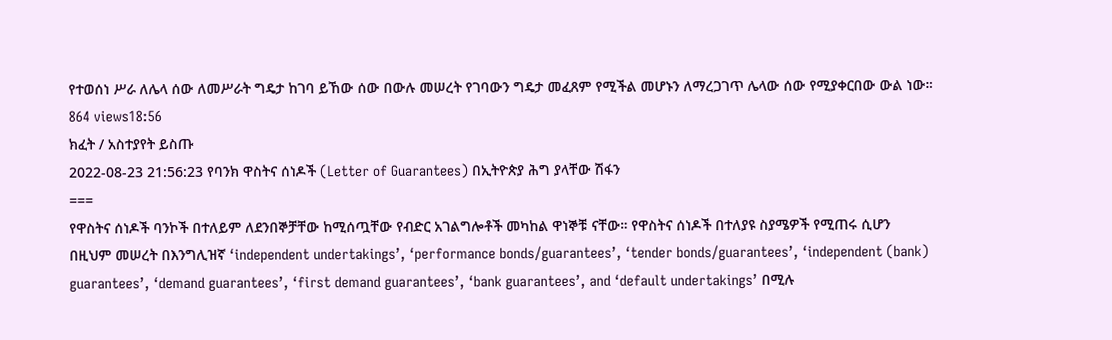የተወሰነ ሥራ ለሌላ ሰው ለመሥራት ግዴታ ከገባ ይኸው ሰው በውሉ መሠረት የገባውን ግዴታ መፈጸም የሚችል መሆኑን ለማረጋገጥ ሌላው ሰው የሚያቀርበው ውል ነው።
864 views18:56
ክፈት / አስተያየት ይስጡ
2022-08-23 21:56:23 የባንክ ዋስትና ሰነዶች (Letter of Guarantees) በኢትዮጵያ ሕግ ያላቸው ሽፋን
===
የዋስትና ሰነዶች ባንኮች በተለይም ለደንበኞቻቸው ከሚሰጧቸው የብድር አገልግሎቶች መካከል ዋነኞቹ ናቸው። የዋስትና ሰነዶች በተለያዩ ስያሜዎች የሚጠሩ ሲሆን በዚህም መሠረት በእንግሊዝኛ ‘independent undertakings’, ‘performance bonds/guarantees’, ‘tender bonds/guarantees’, ‘independent (bank) guarantees’, ‘demand guarantees’, ‘first demand guarantees’, ‘bank guarantees’, and ‘default undertakings’ በሚሉ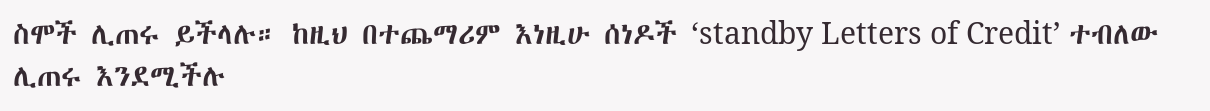ስሞች ሊጠሩ ይችላሉ። ከዚህ በተጨማሪም እነዚሁ ሰነዶች ‘standby Letters of Credit’ ተብለው ሊጠሩ እንደሚችሉ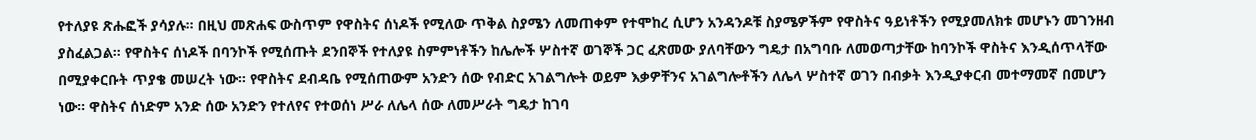የተለያዩ ጽሑፎች ያሳያሉ። በዚህ መጽሐፍ ውስጥም የዋስትና ሰነዶች የሚለው ጥቅል ስያሜን ለመጠቀም የተሞከረ ሲሆን አንዳንዶቹ ስያሜዎችም የዋስትና ዓይነቶችን የሚያመለክቱ መሆኑን መገንዘብ ያስፈልጋል። የዋስትና ሰነዶች በባንኮች የሚሰጡት ደንበኞች የተለያዩ ስምምነቶችን ከሌሎች ሦስተኛ ወገኞች ጋር ፈጽመው ያለባቸውን ግዴታ በአግባቡ ለመወጣታቸው ከባንኮች ዋስትና እንዲሰጥላቸው በሚያቀርቡት ጥያቄ መሠረት ነው። የዋስትና ደብዳቤ የሚሰጠውም አንድን ሰው የብድር አገልግሎት ወይም እቃዎቸንና አገልግሎቶችን ለሌላ ሦስተኛ ወገን በብቃት እንዲያቀርብ መተማመኛ በመሆን ነው። ዋስትና ሰነድም አንድ ሰው አንድን የተለየና የተወሰነ ሥራ ለሌላ ሰው ለመሥራት ግዴታ ከገባ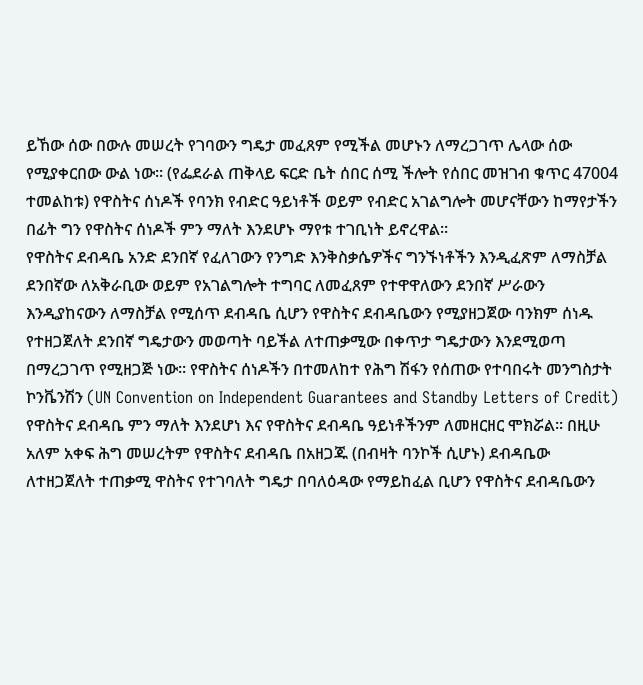ይኸው ሰው በውሉ መሠረት የገባውን ግዴታ መፈጸም የሚችል መሆኑን ለማረጋገጥ ሌላው ሰው የሚያቀርበው ውል ነው። (የፌደራል ጠቅላይ ፍርድ ቤት ሰበር ሰሚ ችሎት የሰበር መዝገብ ቁጥር 47004 ተመልከቱ) የዋስትና ሰነዶች የባንክ የብድር ዓይነቶች ወይም የብድር አገልግሎት መሆናቸውን ከማየታችን በፊት ግን የዋስትና ሰነዶች ምን ማለት እንደሆኑ ማየቱ ተገቢነት ይኖረዋል።
የዋስትና ደብዳቤ አንድ ደንበኛ የፈለገውን የንግድ እንቅስቃሴዎችና ግንኙነቶችን እንዲፈጽም ለማስቻል ደንበኛው ለአቅራቢው ወይም የአገልግሎት ተግባር ለመፈጸም የተዋዋለውን ደንበኛ ሥራውን እንዲያከናውን ለማስቻል የሚሰጥ ደብዳቤ ሲሆን የዋስትና ደብዳቤውን የሚያዘጋጀው ባንክም ሰነዱ የተዘጋጀለት ደንበኛ ግዴታውን መወጣት ባይችል ለተጠቃሚው በቀጥታ ግዴታውን እንደሚወጣ በማረጋገጥ የሚዘጋጅ ነው። የዋስትና ሰነዶችን በተመለከተ የሕግ ሽፋን የሰጠው የተባበሩት መንግስታት ኮንቬንሽን (UN Convention on Independent Guarantees and Standby Letters of Credit) የዋስትና ደብዳቤ ምን ማለት እንደሆነ እና የዋስትና ደብዳቤ ዓይነቶችንም ለመዘርዘር ሞክሯል። በዚሁ አለም አቀፍ ሕግ መሠረትም የዋስትና ደብዳቤ በአዘጋጁ (በብዛት ባንኮች ሲሆኑ) ደብዳቤው ለተዘጋጀለት ተጠቃሚ ዋስትና የተገባለት ግዴታ በባለዕዳው የማይከፈል ቢሆን የዋስትና ደብዳቤውን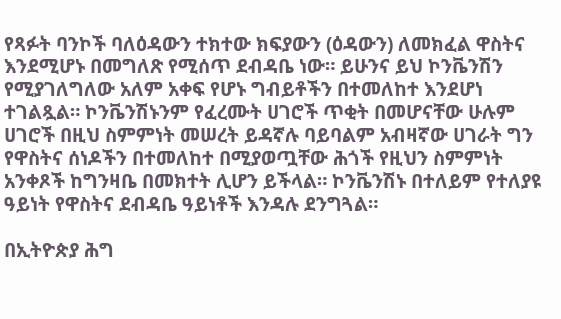የጻፉት ባንኮች ባለዕዳውን ተክተው ክፍያውን (ዕዳውን) ለመክፈል ዋስትና እንደሚሆኑ በመግለጽ የሚሰጥ ደብዳቤ ነው። ይሁንና ይህ ኮንቬንሽን የሚያገለግለው አለም አቀፍ የሆኑ ግብይቶችን በተመለከተ እንደሆነ ተገልጿል። ኮንቬንሽኑንም የፈረሙት ሀገሮች ጥቂት በመሆናቸው ሁሉም ሀገሮች በዚህ ስምምነት መሠረት ይዳኛሉ ባይባልም አብዛኛው ሀገራት ግን የዋስትና ሰነዶችን በተመለከተ በሚያወጧቸው ሕጎች የዚህን ስምምነት አንቀጾች ከግንዛቤ በመክተት ሊሆን ይችላል። ኮንቬንሽኑ በተለይም የተለያዩ ዓይነት የዋስትና ደብዳቤ ዓይነቶች እንዳሉ ደንግጓል።

በኢትዮጵያ ሕግ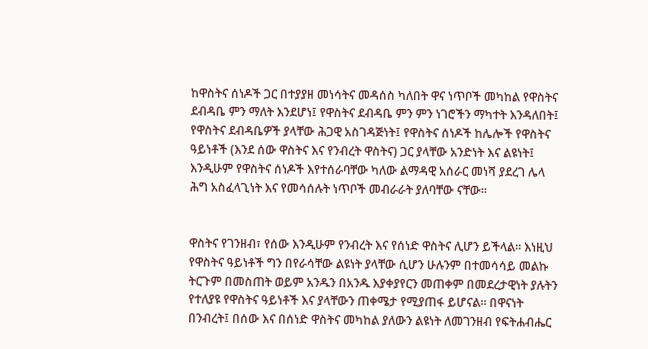ከዋስትና ሰነዶች ጋር በተያያዘ መነሳትና መዳሰስ ካለበት ዋና ነጥቦች መካከል የዋስትና ደብዳቤ ምን ማለት እንደሆነ፤ የዋስትና ደብዳቤ ምን ምን ነገሮችን ማካተት እንዳለበት፤ የዋስትና ደብዳቤዎች ያላቸው ሕጋዊ አስገዳጅነት፤ የዋስትና ሰነዶች ከሌሎች የዋስትና ዓይነቶች (እንደ ሰው ዋስትና እና የንብረት ዋስትና) ጋር ያላቸው አንድነት እና ልዩነት፤ እንዲሁም የዋስትና ሰነዶች እየተሰራባቸው ካለው ልማዳዊ አሰራር መነሻ ያደረገ ሌላ ሕግ አስፈላጊነት እና የመሳሰሉት ነጥቦች መብራራት ያለባቸው ናቸው።


ዋስትና የገንዘብ፣ የሰው እንዲሁም የንብረት እና የሰነድ ዋስትና ሊሆን ይችላል። እነዚህ የዋስትና ዓይነቶች ግን በየራሳቸው ልዩነት ያላቸው ሲሆን ሁሉንም በተመሳሳይ መልኩ ትርጉም በመስጠት ወይም አንዱን በአንዱ እያቀያየርን መጠቀም በመደረታዊነት ያሉትን የተለያዩ የዋስትና ዓይነቶች እና ያላቸውን ጠቀሜታ የሚያጠፋ ይሆናል። በዋናነት በንብረት፤ በሰው እና በሰነድ ዋስትና መካከል ያለውን ልዩነት ለመገንዘብ የፍትሐብሔር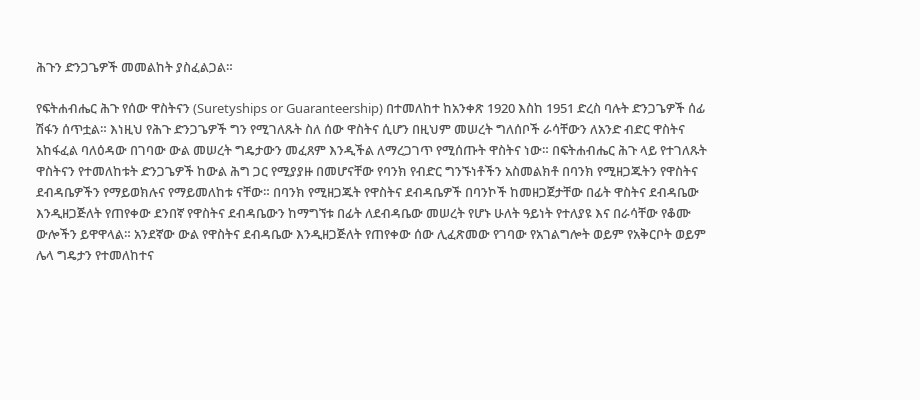ሕጉን ድንጋጌዎች መመልከት ያስፈልጋል።

የፍትሐብሔር ሕጉ የሰው ዋስትናን (Suretyships or Guaranteership) በተመለከተ ከአንቀጽ 1920 እስከ 1951 ድረስ ባሉት ድንጋጌዎች ሰፊ ሽፋን ሰጥቷል። እነዚህ የሕጉ ድንጋጌዎች ግን የሚገለጹት ስለ ሰው ዋስትና ሲሆን በዚህም መሠረት ግለሰቦች ራሳቸውን ለአንድ ብድር ዋስትና አከፋፈል ባለዕዳው በገባው ውል መሠረት ግዴታውን መፈጸም እንዲችል ለማረጋገጥ የሚሰጡት ዋስትና ነው። በፍትሐብሔር ሕጉ ላይ የተገለጹት ዋስትናን የተመለከቱት ድንጋጌዎች ከውል ሕግ ጋር የሚያያዙ በመሆናቸው የባንክ የብድር ግንኙነቶችን አስመልክቶ በባንክ የሚዘጋጁትን የዋስትና ደብዳቤዎችን የማይወክሉና የማይመለከቱ ናቸው። በባንክ የሚዘጋጁት የዋስትና ደብዳቤዎች በባንኮች ከመዘጋጀታቸው በፊት ዋስትና ደብዳቤው እንዲዘጋጅለት የጠየቀው ደንበኛ የዋስትና ደብዳቤውን ከማግኘቱ በፊት ለደብዳቤው መሠረት የሆኑ ሁለት ዓይነት የተለያዩ እና በራሳቸው የቆሙ ውሎችን ይዋዋላል። አንደኛው ውል የዋስትና ደብዳቤው እንዲዘጋጅለት የጠየቀው ሰው ሊፈጽመው የገባው የአገልግሎት ወይም የአቅርቦት ወይም ሌላ ግዴታን የተመለከተና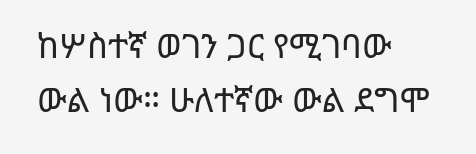ከሦስተኛ ወገን ጋር የሚገባው ውል ነው። ሁለተኛው ውል ደግሞ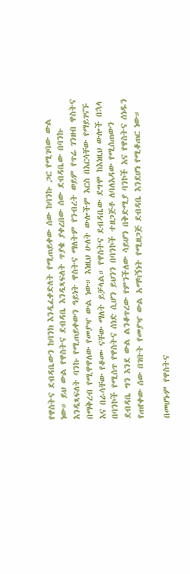የዋስትና ደብዳቤውን ከባንክ እንዲፈቀድለት የሚጠይቀው ሰው ከባንኩ ጋር የሚገባው ውል ነው። ይህ ውል የዋስትና ደብዳቤ እንዲጻፍለት ጥያቄ ያቀረበው ሰው ደብዳቤው በባንኩ እንዲጻፍለት ባንኩ የሚጠይቀውን ዓይነት ዋስትና ማለትም የንብረት ወይም የጥሬ ገንዘብ ዋስትና በማቅረብ የሚዋዋለው የመያዣ ውል ነው። እነዚህ ሁለት ውሎችም እርስ በእርሳቸው የማይገናኙ እና በራሳቸው የቆሙ ናቸው ማለት ይቻላል። የዋስትና ደብዳቤው ደግሞ ከእነዚህ ውሎች በኋላ በባንኮች የሚሰጥ የዋስትና ሰነድ ሲሆን ይህንን በባንኮች ተዘጋጅቶ ለባለእዳው የሚሰጠውን ደብዳቤ ግን እንደ ውል ልንቆጥረው የምንችለው ሳይሆን በቅድሚያ ባንኮች እና የዋስትና ሰነዱን የጠየቀው ሰው በገቡት የመያዣ ውል አማካኝነት የሚዘጋጅ ደብዳቤ እንደሆነ የሚቆጠር ነው።

በመሆኑም የዋስትና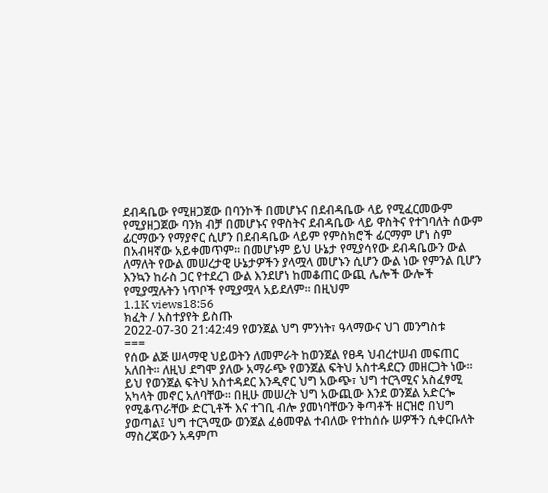ደብዳቤው የሚዘጋጀው በባንኮች በመሆኑና በደብዳቤው ላይ የሚፈርመውም የሚያዘጋጀው ባንክ ብቻ በመሆኑና የዋስትና ደብዳቤው ላይ ዋስትና የተገባለት ሰውም ፊርማውን የማያኖር ሲሆን በደብዳቤው ላይም የምስክሮች ፊርማም ሆነ ስም በአብዛኛው አይቀመጥም። በመሆኑም ይህ ሁኔታ የሚያሳየው ደብዳቤውን ውል ለማለት የውል መሠረታዊ ሁኔታዎችን ያላሟላ መሆኑን ሲሆን ውል ነው የምንል ቢሆን እንኳን ከራስ ጋር የተደረገ ውል እንደሆነ ከመቆጠር ውጪ ሌሎች ውሎች የሚያሟሉትን ነጥቦች የሚያሟላ አይደለም። በዚህም
1.1K views18:56
ክፈት / አስተያየት ይስጡ
2022-07-30 21:42:49 የወንጀል ህግ ምንነት፣ ዓላማውና ህገ መንግስቱ
===
የሰው ልጅ ሠላማዊ ህይወትን ለመምራት ከወንጀል የፀዳ ህብረተሠብ መፍጠር አለበት፡፡ ለዚህ ደግሞ ያለው አማራጭ የወንጀል ፍትህ አስተዳደርን መዘርጋት ነው፡፡ ይህ የወንጀል ፍትህ አስተዳደር እንዲኖር ህግ አውጭ፣ ህግ ተርጓሚና አስፈፃሚ አካላት መኖር አለባቸው፡፡ በዚሁ መሠረት ህግ አውጪው እንደ ወንጀል አድርጐ የሚቆጥራቸው ድርጊቶች እና ተገቢ ብሎ ያመነባቸውን ቅጣቶች ዘርዝሮ በህግ ያወጣል፤ ህግ ተርጓሚው ወንጀል ፈፅመዋል ተብለው የተከሰሱ ሠዎችን ሲቀርቡለት ማስረጃውን አዳምጦ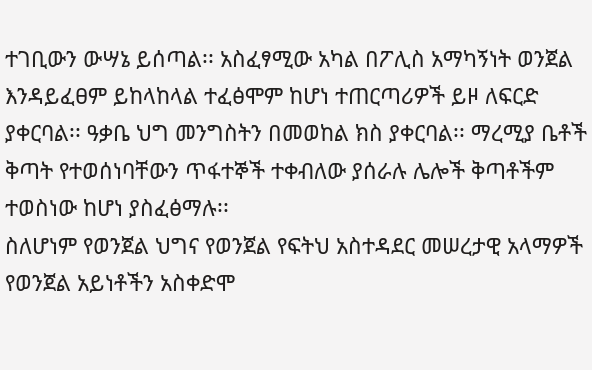ተገቢውን ውሣኔ ይሰጣል፡፡ አስፈፃሚው አካል በፖሊስ አማካኝነት ወንጀል እንዳይፈፀም ይከላከላል ተፈፅሞም ከሆነ ተጠርጣሪዎች ይዞ ለፍርድ ያቀርባል፡፡ ዓቃቤ ህግ መንግስትን በመወከል ክስ ያቀርባል፡፡ ማረሚያ ቤቶች ቅጣት የተወሰነባቸውን ጥፋተኞች ተቀብለው ያሰራሉ ሌሎች ቅጣቶችም ተወስነው ከሆነ ያስፈፅማሉ፡፡
ስለሆነም የወንጀል ህግና የወንጀል የፍትህ አስተዳደር መሠረታዊ አላማዎች የወንጀል አይነቶችን አስቀድሞ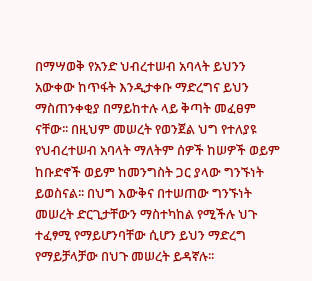በማሣወቅ የአንድ ህብረተሠብ አባላት ይህንን አውቀው ከጥፋት እንዲታቀቡ ማድረግና ይህን ማስጠንቀቂያ በማይከተሉ ላይ ቅጣት መፈፀም ናቸው፡፡ በዚህም መሠረት የወንጀል ህግ የተለያዩ የህብረተሠብ አባላት ማለትም ሰዎች ከሠዎች ወይም ከቡድኖች ወይም ከመንግስት ጋር ያላው ግንኙነት ይወስናል፡፡ በህግ እውቅና በተሠጠው ግንኙነት መሠረት ድርጊታቸውን ማስተካከል የሚችሉ ህጉ ተፈፃሚ የማይሆንባቸው ሲሆን ይህን ማድረግ የማይቻላቻው በህጉ መሠረት ይዳኛሉ፡፡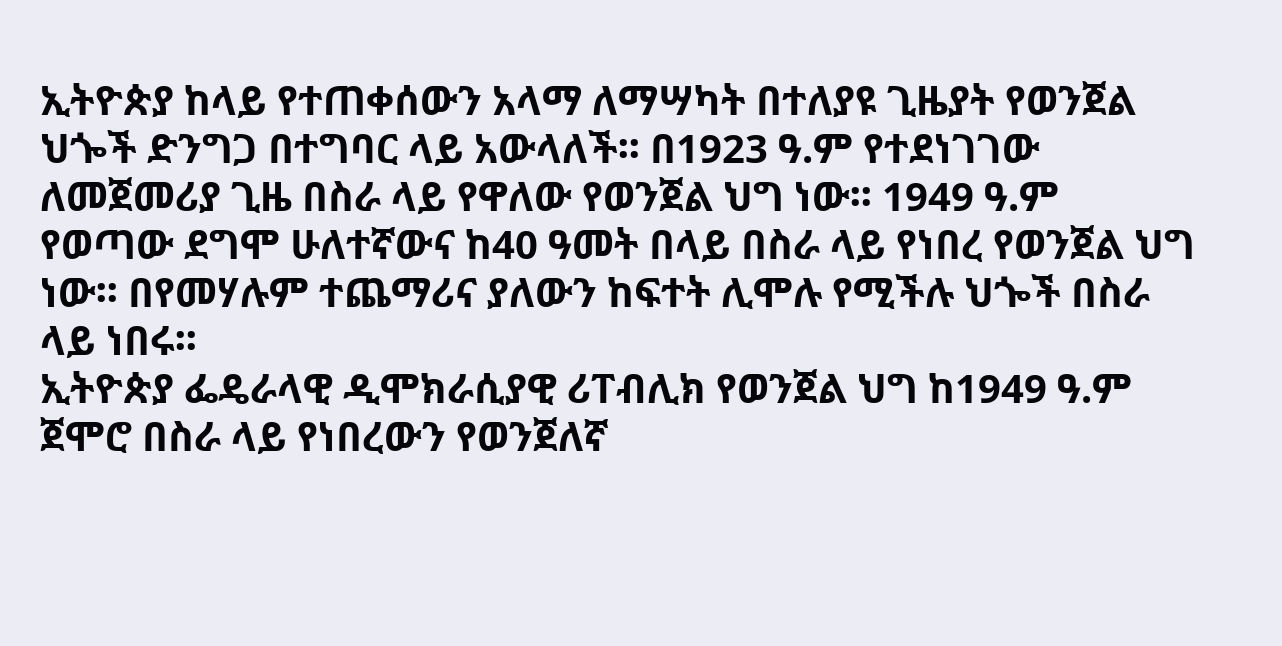ኢትዮጵያ ከላይ የተጠቀሰውን አላማ ለማሣካት በተለያዩ ጊዜያት የወንጀል ህጐች ድንግጋ በተግባር ላይ አውላለች፡፡ በ1923 ዓ.ም የተደነገገው ለመጀመሪያ ጊዜ በስራ ላይ የዋለው የወንጀል ህግ ነው፡፡ 1949 ዓ.ም የወጣው ደግሞ ሁለተኛውና ከ40 ዓመት በላይ በስራ ላይ የነበረ የወንጀል ህግ ነው፡፡ በየመሃሉም ተጨማሪና ያለውን ከፍተት ሊሞሉ የሚችሉ ህጐች በስራ ላይ ነበሩ፡፡
ኢትዮጵያ ፌዴራላዊ ዲሞክራሲያዊ ሪፐብሊክ የወንጀል ህግ ከ1949 ዓ.ም ጀሞሮ በስራ ላይ የነበረውን የወንጀለኛ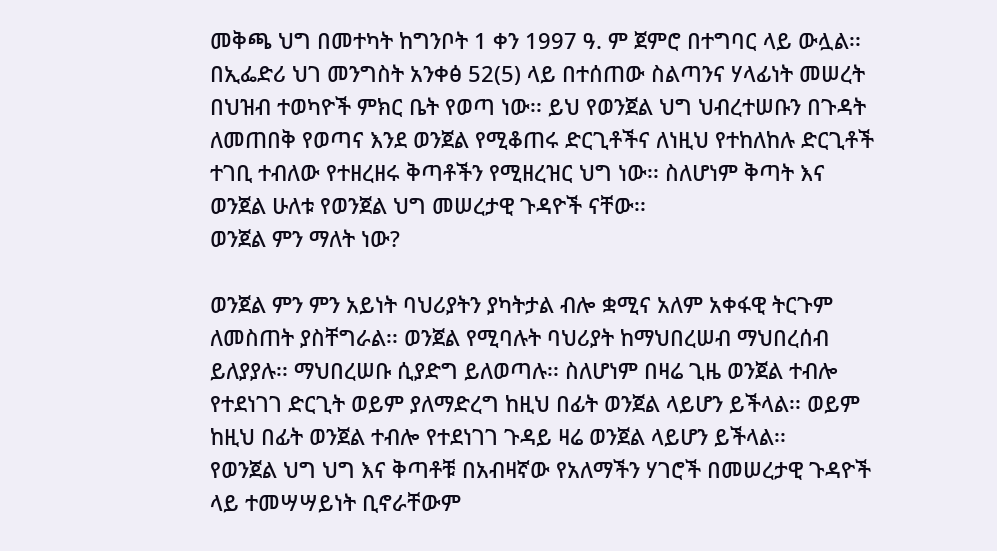መቅጫ ህግ በመተካት ከግንቦት 1 ቀን 1997 ዓ. ም ጀምሮ በተግባር ላይ ውሏል፡፡ በኢፌድሪ ህገ መንግስት አንቀፅ 52(5) ላይ በተሰጠው ስልጣንና ሃላፊነት መሠረት በህዝብ ተወካዮች ምክር ቤት የወጣ ነው፡፡ ይህ የወንጀል ህግ ህብረተሠቡን በጉዳት ለመጠበቅ የወጣና እንደ ወንጀል የሚቆጠሩ ድርጊቶችና ለነዚህ የተከለከሉ ድርጊቶች ተገቢ ተብለው የተዘረዘሩ ቅጣቶችን የሚዘረዝር ህግ ነው፡፡ ስለሆነም ቅጣት እና ወንጀል ሁለቱ የወንጀል ህግ መሠረታዊ ጉዳዮች ናቸው፡፡
ወንጀል ምን ማለት ነው?

ወንጀል ምን ምን አይነት ባህሪያትን ያካትታል ብሎ ቋሚና አለም አቀፋዊ ትርጉም ለመስጠት ያስቸግራል፡፡ ወንጀል የሚባሉት ባህሪያት ከማህበረሠብ ማህበረሰብ ይለያያሉ፡፡ ማህበረሠቡ ሲያድግ ይለወጣሉ፡፡ ስለሆነም በዛሬ ጊዜ ወንጀል ተብሎ የተደነገገ ድርጊት ወይም ያለማድረግ ከዚህ በፊት ወንጀል ላይሆን ይችላል፡፡ ወይም ከዚህ በፊት ወንጀል ተብሎ የተደነገገ ጉዳይ ዛሬ ወንጀል ላይሆን ይችላል፡፡
የወንጀል ህግ ህግ እና ቅጣቶቹ በአብዛኛው የአለማችን ሃገሮች በመሠረታዊ ጉዳዮች ላይ ተመሣሣይነት ቢኖራቸውም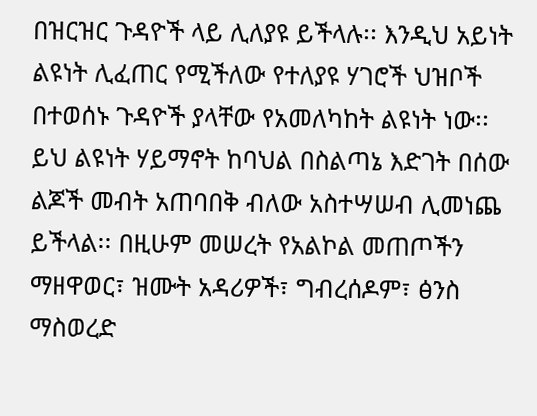በዝርዝር ጉዳዮች ላይ ሊለያዩ ይችላሉ፡፡ እንዲህ አይነት ልዩነት ሊፈጠር የሚችለው የተለያዩ ሃገሮች ህዝቦች በተወሰኑ ጉዳዮች ያላቸው የአመለካከት ልዩነት ነው፡፡ ይህ ልዩነት ሃይማኖት ከባህል በስልጣኔ እድገት በሰው ልጆች መብት አጠባበቅ ብለው አስተሣሠብ ሊመነጨ ይችላል፡፡ በዚሁም መሠረት የአልኮል መጠጦችን ማዘዋወር፣ ዝሙት አዳሪዎች፣ ግብረሰዶም፣ ፅንስ ማስወረድ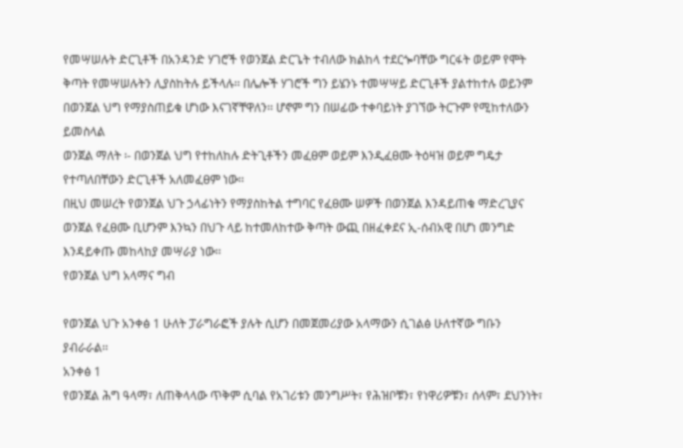የመሣሠሉት ድርጊቶች በአንዳንድ ሃገሮች የወንጀል ድርጌት ተብለው ክልከላ ተደርጐባቸው ግርፋት ወይም የሞት ቅጣት የመሣሠሉትን ሊያስከትሉ ይችላሉ፡፡ በሌሎች ሃገሮች ግን ይሄንኑ ተመሣሣይ ድርጊቶች ያልተከተሉ ወይንም በወንጀል ህግ የማያስጠይቁ ሆነው እናገኛቸዋለን፡፡ ሆኖም ግን በሠፊው ተቀባይነት ያገኘው ትርጉም የሚከተለውን ይመስላል
ወንጀል ማለት ፡- በወንጀል ህግ የተከለከሉ ድትጊቶችን መፈፀም ወይም እንዲፈፀሙ ትዕዛዝ ወይም ግዴታ የተጣለበቸውን ድርጊቶች አለመፈፀም ነው፡፡
በዚህ መሠረት የወንጀል ህጉ ኃላፊነትን የማያስከትል ተግባር የፈፀሙ ሠዎች በወንጀል እንዳይጠቁ ማድረጊያና ወንጀል የፈፀሙ ቢሆንም እንኳን በህጉ ላይ ከተመለከተው ቅጣት ውጪ በዘፈቀደና ኢ-ሰብአዊ በሆነ መንግድ እንዳይቀጡ መከላከያ መሣራያ ነው፡፡
የወንጀል ህግ አላማና ግብ

የወንጀል ህጉ አንቀፅ 1 ሁለት ፓራግራፎች ያሉት ሲሆን በመጀመሪያው አላማውን ሲገልፅ ሁለተኛው ግቡን ያብራራል፡፡
አንቀፅ 1
የወንጀል ሕግ ዓላማ፣ ለጠቅላላው ጥቅም ሲባል የአገሪቱን መንግሥት፣ የሕዝቦቹን፣ የነዋሪዎቹን፣ ሰላም፣ ደህንነት፣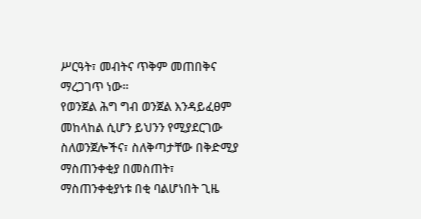ሥርዓት፣ መብትና ጥቅም መጠበቅና ማረጋገጥ ነው፡፡
የወንጀል ሕግ ግብ ወንጀል እንዳይፈፀም መከላከል ሲሆን ይህንን የሚያደርገው ስለወንጀሎችና፣ ስለቅጣታቸው በቅድሚያ ማስጠንቀቂያ በመስጠት፣ ማስጠንቀቂያነቱ በቂ ባልሆነበት ጊዜ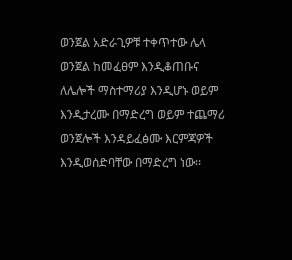ወንጀል አድራጊዎቹ ተቀጥተው ሌላ ወንጀል ከመፈፀም እንዲቆጠቡና ለሌሎች ማስተማሪያ እንዲሆኑ ወይም እንዲታረሙ በማድረግ ወይም ተጨማሪ ወንጀሎች እንዳይፈፅሙ እርምጃዎች እንዲወሰድባቸው በማድረግ ነው፡፡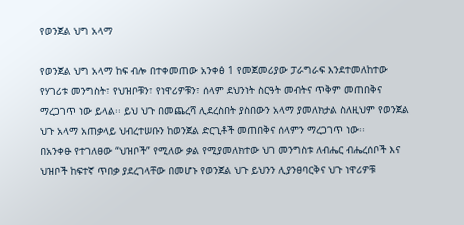የወንጀል ህግ አላማ

የወንጀል ህግ አላማ ከፍ ብሎ በተቀመጠው አንቀፅ 1 የመጀመሪያው ፓራግራፍ እንደተመለከተው የሃገሪቱ መንግስት፣ የህዝቦቹን፣ የነዋሪዎቹን፣ ሰላም ደህንነት ስርዓት መብትና ጥቅም መጠበቅና ማረጋገጥ ነው ይላል፡፡ ይህ ህጉ በመጨረሻ ሊደረስበት ያስበውን አላማ ያመለክታል ስለዚህም የወንጀል ህጉ አላማ አጠቃላይ ህብረተሠቡን ከወንጀል ድርጊቶች መጠበቅና ሰላምን ማረጋገጥ ነው፡፡
በአንቀፁ የተገለፀው “ህዝቦች” የሚለው ቃል የሚያመለክተው ህገ መንግስቱ ለብሔር ብሔረሰቦች እና ህዝቦች ከፍተኛ ጥበቃ ያደረገላቸው በመሆኑ የወንጀል ህጉ ይህንን ሊያንፀባርቅና ህጉ ነዋሪዎቹ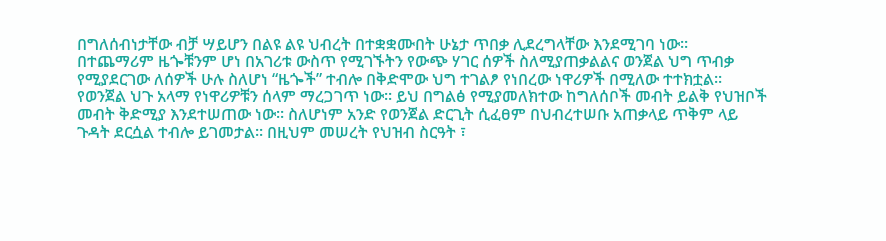በግለሰብነታቸው ብቻ ሣይሆን በልዩ ልዩ ህብረት በተቋቋሙበት ሁኔታ ጥበቃ ሊደረግላቸው እንደሚገባ ነው፡፡ በተጨማሪም ዜጐቹንም ሆነ በአገሪቱ ውስጥ የሚገኙትን የውጭ ሃገር ሰዎች ስለሚያጠቃልልና ወንጀል ህግ ጥብቃ የሚያደርገው ለሰዎች ሁሉ ስለሆነ “ዜጐች” ተብሎ በቅድሞው ህግ ተገልፆ የነበረው ነዋሪዎች በሚለው ተተክቷል፡፡
የወንጀል ህጉ አላማ የነዋሪዎቹን ሰላም ማረጋገጥ ነው፡፡ ይህ በግልፅ የሚያመለክተው ከግለሰቦች መብት ይልቅ የህዝቦች መብት ቅድሚያ እንደተሠጠው ነው፡፡ ስለሆነም አንድ የወንጀል ድርጊት ሲፈፀም በህብረተሠቡ አጠቃላይ ጥቅም ላይ ጉዳት ደርሷል ተብሎ ይገመታል፡፡ በዚህም መሠረት የህዝብ ስርዓት ፣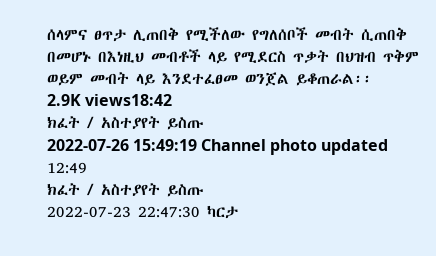ሰላምና ፀጥታ ሊጠበቅ የሚችለው የግለሰቦች መብት ሲጠበቅ በመሆኑ በእነዚህ መብቶች ላይ የሚደርስ ጥቃት በህዝብ ጥቅም ወይም መብት ላይ እንደተፈፀመ ወንጀል ይቆጠራል፡፡
2.9K views18:42
ክፈት / አስተያየት ይስጡ
2022-07-26 15:49:19 Channel photo updated
12:49
ክፈት / አስተያየት ይስጡ
2022-07-23 22:47:30 ካርታ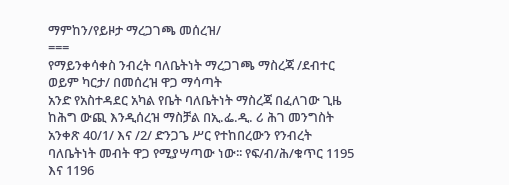ማምከን/የይዞታ ማረጋገጫ መሰረዝ/
===
የማይንቀሳቀስ ንብረት ባለቤትነት ማረጋገጫ ማስረጃ /ደብተር ወይም ካርታ/ በመሰረዝ ዋጋ ማሳጣት
አንድ የአስተዳደር አካል የቤት ባለቤትነት ማስረጃ በፈለገው ጊዜ ከሕግ ውጪ እንዲሰረዝ ማስቻል በኢ.ፌ.ዲ. ሪ ሕገ መንግስት አንቀጽ 40/1/ እና /2/ ድንጋጌ ሥር የተከበረውን የንብረት ባለቤትነት መብት ዋጋ የሚያሣጣው ነው፡፡ የፍ/ብ/ሕ/ቁጥር 1195 እና 1196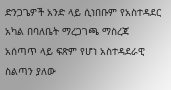ድንጋጌዎች አንድ ላይ ሲነበቡም የአስተዳደር አካል በባለቤት ማረጋገጫ ማስረጃ አሰጣጥ ላይ ፍጽም የሆነ አስተዳደራዊ ስልጣን ያለው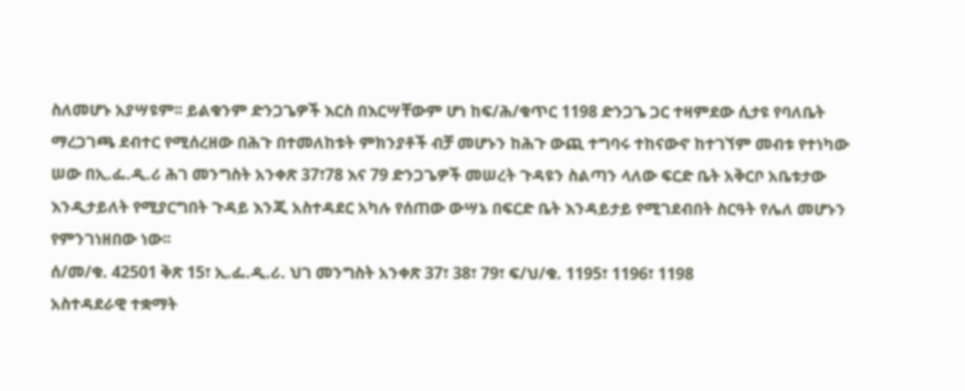ስለመሆኑ አያሣዩም፡፡ ይልቁንም ድንጋጌዎች እርስ በእርሣቸውም ሆነ ከፍ/ሕ/ቁጥር 1198 ድንጋጌ ጋር ተዛምደው ሲታዩ የባለቤት ማረጋገጫ ደብተር የሚሰረዘው በሕጉ በተመለከቱት ምክንያቶች ብቻ መሆኑን ከሕጉ ውጪ ተግባሩ ተከናውኖ ከተገኘም መብቱ የተነካው ሠው በኢ.ፌ.ዲ.ሪ ሕገ መንግስት አንቀጽ 37፣78 እና 79 ድንጋጌዎች መሠረት ጉዳዩን ስልጣን ላለው ፍርድ ቤት አቅርቦ አቤቱታው እንዲታይለት የሚያርግበት ጉዳይ እንጂ አስተዳደር አካሉ የሰጠው ውሣኔ በፍርድ ቤት እንዳይታይ የሚገደብበት ስርዓት የሌለ መሆኑን የምንገነዘበው ነው፡፡
ሰ/መ/ቁ. 42501 ቅጽ 15፣ ኢ.ፌ.ዲ.ሪ. ህገ መንግስት አንቀጽ 37፣ 38፣ 79፣ ፍ/ህ/ቁ. 1195፣ 1196፣ 1198
አስተዳደራዊ ተቋማት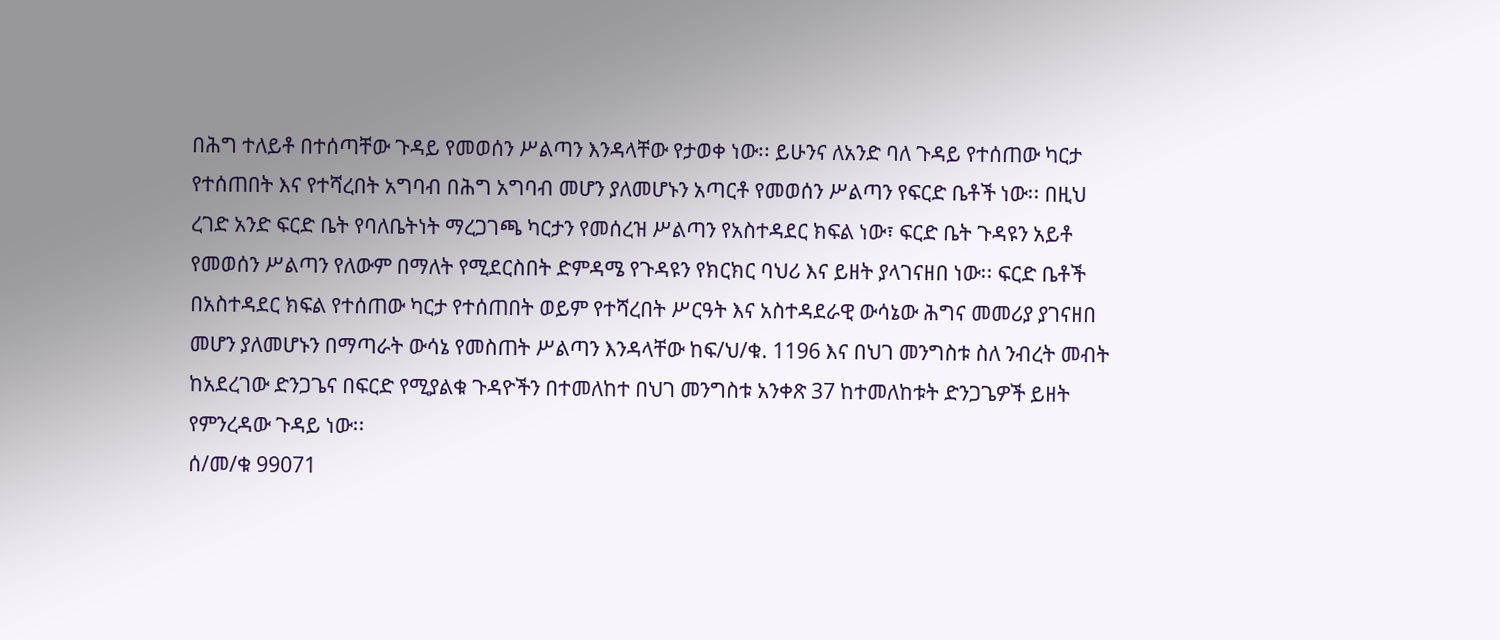በሕግ ተለይቶ በተሰጣቸው ጉዳይ የመወሰን ሥልጣን እንዳላቸው የታወቀ ነው፡፡ ይሁንና ለአንድ ባለ ጉዳይ የተሰጠው ካርታ የተሰጠበት እና የተሻረበት አግባብ በሕግ አግባብ መሆን ያለመሆኑን አጣርቶ የመወሰን ሥልጣን የፍርድ ቤቶች ነው፡፡ በዚህ ረገድ አንድ ፍርድ ቤት የባለቤትነት ማረጋገጫ ካርታን የመሰረዝ ሥልጣን የአስተዳደር ክፍል ነው፣ ፍርድ ቤት ጉዳዩን አይቶ የመወሰን ሥልጣን የለውም በማለት የሚደርስበት ድምዳሜ የጉዳዩን የክርክር ባህሪ እና ይዘት ያላገናዘበ ነው፡፡ ፍርድ ቤቶች በአስተዳደር ክፍል የተሰጠው ካርታ የተሰጠበት ወይም የተሻረበት ሥርዓት እና አስተዳደራዊ ውሳኔው ሕግና መመሪያ ያገናዘበ መሆን ያለመሆኑን በማጣራት ውሳኔ የመስጠት ሥልጣን እንዳላቸው ከፍ/ህ/ቁ. 1196 እና በህገ መንግስቱ ስለ ንብረት መብት ከአደረገው ድንጋጌና በፍርድ የሚያልቁ ጉዳዮችን በተመለከተ በህገ መንግስቱ አንቀጽ 37 ከተመለከቱት ድንጋጌዎች ይዘት የምንረዳው ጉዳይ ነው፡፡
ሰ/መ/ቁ 99071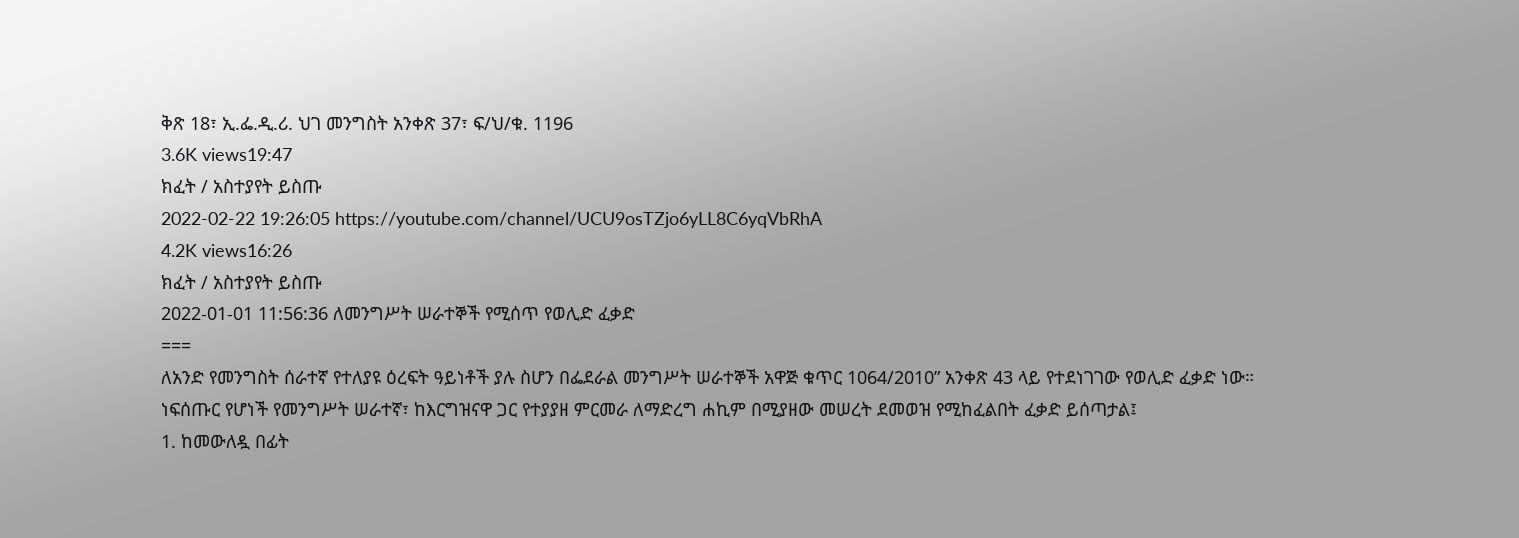ቅጽ 18፣ ኢ.ፌ.ዲ.ሪ. ህገ መንግስት አንቀጽ 37፣ ፍ/ህ/ቁ. 1196
3.6K views19:47
ክፈት / አስተያየት ይስጡ
2022-02-22 19:26:05 https://youtube.com/channel/UCU9osTZjo6yLL8C6yqVbRhA
4.2K views16:26
ክፈት / አስተያየት ይስጡ
2022-01-01 11:56:36 ለመንግሥት ሠራተኞች የሚሰጥ የወሊድ ፈቃድ
===
ለአንድ የመንግስት ሰራተኛ የተለያዩ ዕረፍት ዓይነቶች ያሉ ስሆን በፌደራል መንግሥት ሠራተኞች አዋጅ ቁጥር 1064/2010” አንቀጽ 43 ላይ የተደነገገው የወሊድ ፈቃድ ነው።
ነፍሰጡር የሆነች የመንግሥት ሠራተኛ፣ ከእርግዝናዋ ጋር የተያያዘ ምርመራ ለማድረግ ሐኪም በሚያዘው መሠረት ደመወዝ የሚከፈልበት ፈቃድ ይሰጣታል፤
1. ከመውለዷ በፊት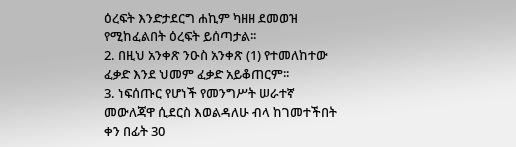ዕረፍት እንድታደርግ ሐኪም ካዘዘ ደመወዝ የሚከፈልበት ዕረፍት ይሰጣታል፡፡
2. በዚህ አንቀጽ ንዑስ አንቀጽ (1) የተመለከተው ፈቃድ እንደ ህመም ፈቃድ አይቆጠርም፡፡
3. ነፍሰጡር የሆነች የመንግሥት ሠራተኛ መውለጃዋ ሲደርስ እወልዳለሁ ብላ ከገመተችበት ቀን በፊት 30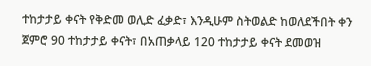ተከታታይ ቀናት የቅድመ ወሊድ ፈቃድ፣ እንዲሁም ስትወልድ ከወለደችበት ቀን ጀምሮ 90 ተከታታይ ቀናት፣ በአጠቃላይ 120 ተከታታይ ቀናት ደመወዝ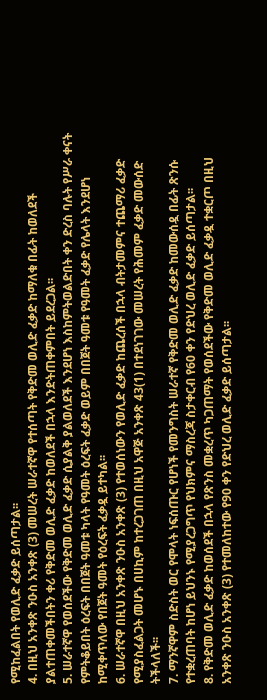የሚከፈልበት የወሊድ ፈቃድ ይሰጣታል፡፡
4. በዚህ አንቀጽ ንዑስ አንቀጽ (3) መሠረት ሠራተኛዋ የተሰጣት የቅድመ ወሊድ ፈቃድ ከማለቁ በፊት ከወለደች ያልተጠቀመችበትን ቀሪ የቅድመ ወሊድ ፈቃድ ከወለደች በኋላ እንድትጠቀምበት ይደረጋል፡፡
5. ሠራተኛዋ የወሰደችው የቅድመ ወሊድ ፈቃድ ሲያልቅ ያልወለደች እንደሆነ እስከምትወልድበት ቀን ድረስ ባሉት የሥራ ቀናት የምትቆይበት ዕረፍት በበጀት ዓመቱ ካላት የዓመት ዕረፍት ፈቃድ ወይም በበጀት ዓመቱ የዓመት ፈቃድ የሌላት እንደሆነ ከሚቀጥለው የበጀት ዓመት የዕረፍት ፈቃዷ ይተካል፡፡
6. ሠራተኛዋ በዚህ አንቀጽ ንዑስ አንቀጽ (3) የተወሰነውን የወሊድ ፈቃድ ከጨረሰች በኋላ ብትታመምና ተጨማሪ ፈቃድ የሚያስፈልጋት መሆኑ በሀኪም ከተረጋገጠ በዚህ አዋጅ አንቀጽ 43(1) በተደነገገው መሠረት የሕመም ፈቃድ መውሰድ ትችላለች፡፡
7. ማንኛዋም ስድስት ወር የሞላት ነፍሰጡር የሆነች የመንግስት ሠራተኛ የቅድመ ወሊድ ፈቃድ ከመውሰዷ በፊት ጽንሱ የተቋረጠባት ከሆነ ይህንኑ የሚያረጋግጥ የህክምና ማስረጃ ስታቀርብ የ60 ቀን የድህረ ወሊድ ፈቃድ ይሰጣታል፡፡
8. የቅድመ ወሊድ ፈቃድ ከወሰደች በኋላ የጽንስ መቋረጥ ካጋጠማት የወሰደችው የቅድመ ወሊድ ፈቃዷ ተቋርጦ በዚህ አንቀጽ ንዑስ አንቀጽ (3) የተመለከተው የ90 ቀን የድህረ ወሊድ ፈቃድ ይሰጣታል፡፡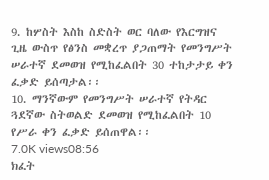9. ከሦስት እስከ ስድስት ወር ባለው የእርግዝና ጊዜ ውስጥ የፅንስ መቋረጥ ያጋጠማት የመንግሥት ሠራተኛ ደመወዝ የሚከፈልበት 30 ተከታታይ ቀን ፈቃድ ይሰጣታል፡፡
10. ማንኛውም የመንግሥት ሠራተኛ የትዳር ጓደኛው ስትወልድ ደመወዝ የሚከፈልበት 10 የሥራ ቀን ፈቃድ ይሰጠዋል፡፡
7.0K views08:56
ክፈት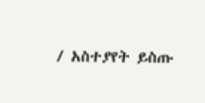/ አስተያየት ይስጡ